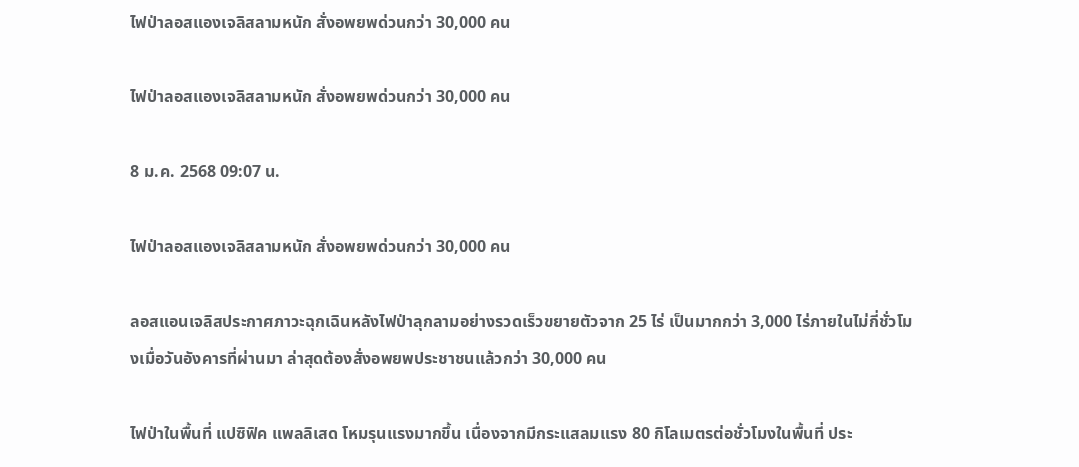ไฟป่าลอสแองเจลิสลามหนัก สั่งอพยพด่วนกว่า 30,000 คน

ไฟป่าลอสแองเจลิสลามหนัก สั่งอพยพด่วนกว่า 30,000 คน

8 ม.ค. 2568 09:07 น.

ไฟป่าลอสแองเจลิสลามหนัก สั่งอพยพด่วนกว่า 30,000 คน

ลอสแอนเจลิสประกาศภาวะฉุกเฉินหลังไฟป่าลุกลามอย่างรวดเร็วขยายตัวจาก 25 ไร่ เป็นมากกว่า 3,000 ไร่ภายในไม่กี่ชั่วโมงเมื่อวันอังคารที่ผ่านมา ล่าสุดต้องสั่งอพยพประชาชนแล้วกว่า 30,000 คน

ไฟป่าในพื้นที่ แปซิฟิค แพลลิเสด โหมรุนแรงมากขึ้น เนื่องจากมีกระแสลมแรง 80 กิโลเมตรต่อชั่วโมงในพื้นที่ ประ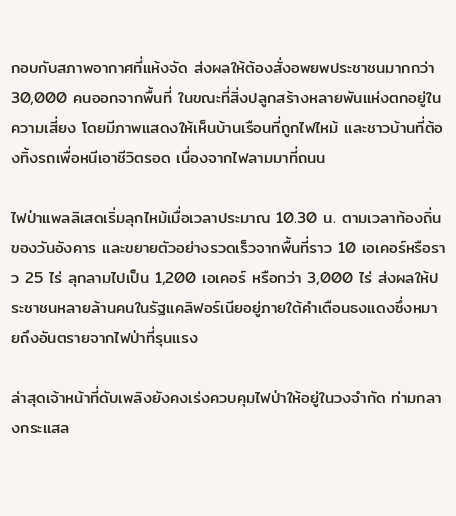กอบกับสภาพอากาศที่แห้งจัด ส่งผลให้ต้องสั่งอพยพประชาชนมากกว่า 30,000 คนออกจากพื้นที่ ในขณะที่สิ่งปลูกสร้างหลายพันแห่งตกอยู่ในความเสี่ยง โดยมีภาพแสดงให้เห็นบ้านเรือนที่ถูกไฟไหม้ และชาวบ้านที่ต้องทิ้งรถเพื่อหนีเอาชีวิตรอด เนื่องจากไฟลามมาที่ถนน

ไฟป่าแพลลิเสดเริ่มลุกไหม้เมื่อเวลาประมาณ 10.30 น. ตามเวลาท้องถิ่นของวันอังคาร และขยายตัวอย่างรวดเร็วจากพื้นที่ราว 10 เอเคอร์หรือราว 25 ไร่ ลุกลามไปเป็น 1,200 เอเคอร์ หรือกว่า 3,000 ไร่ ส่งผลให้ประชาชนหลายล้านคนในรัฐแคลิฟอร์เนียอยู่ภายใต้คำเตือนธงแดงซึ่งหมายถึงอันตรายจากไฟป่าที่รุนแรง

ล่าสุดเจ้าหน้าที่ดับเพลิงยังคงเร่งควบคุมไฟป่าให้อยู่ในวงจำกัด ท่ามกลางกระแสล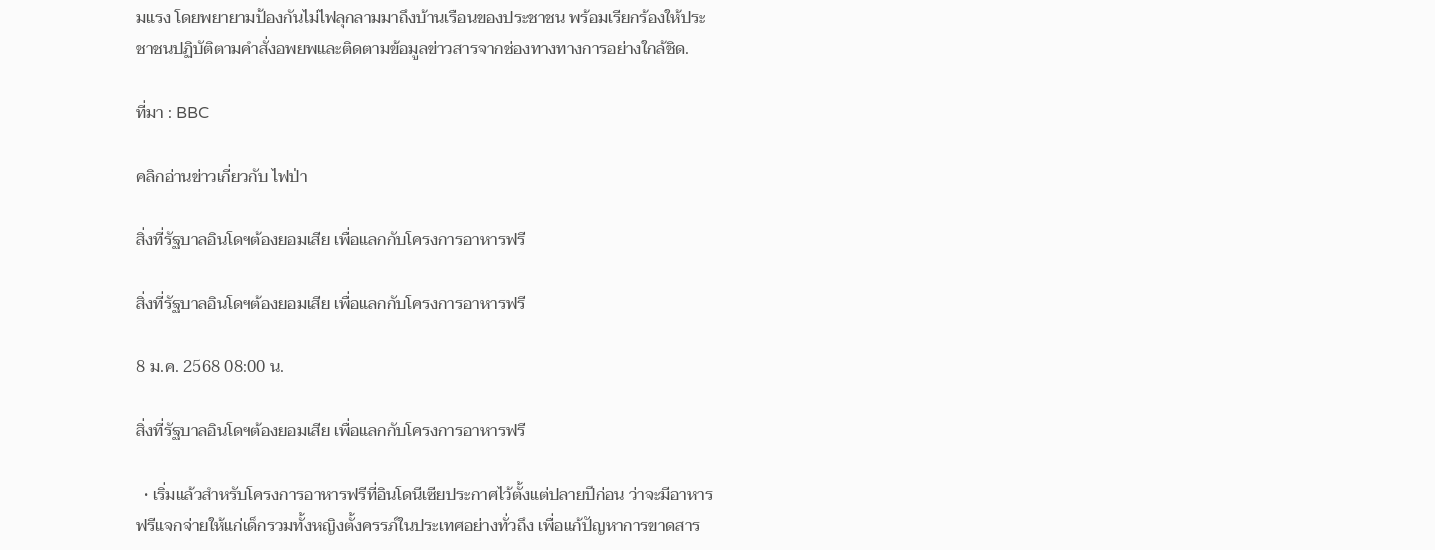มแรง โดยพยายามป้องกันไม่ไฟลุกลามมาถึงบ้านเรือนของประชาชน พร้อมเรียกร้องให้ประชาชนปฏิบัติตามคำสั่งอพยพและติดตามข้อมูลข่าวสารจากช่องทางทางการอย่างใกล้ชิด.

ที่มา : BBC

คลิกอ่านข่าวเกี่ยวกับ ไฟป่า

สิ่งที่รัฐบาลอินโดฯต้องยอมเสีย เพื่อแลกกับโครงการอาหารฟรี

สิ่งที่รัฐบาลอินโดฯต้องยอมเสีย เพื่อแลกกับโครงการอาหารฟรี

8 ม.ค. 2568 08:00 น.

สิ่งที่รัฐบาลอินโดฯต้องยอมเสีย เพื่อแลกกับโครงการอาหารฟรี

  • เริ่มแล้วสำหรับโครงการอาหารฟรีที่อินโดนีเซียประกาศไว้ตั้งแต่ปลายปีก่อน ว่าจะมีอาหารฟรีแจกจ่ายให้แก่เด็กรวมทั้งหญิงตั้งครรภ์ในประเทศอย่างทั่วถึง เพื่อแก้ปัญหาการขาดสาร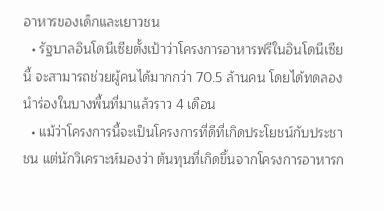อาหารของเด็กและเยาวชน
  • รัฐบาลอินโดนีเซียตั้งเป้าว่าโครงการอาหารฟรีในอินโดนีเซียนี้ จะสามารถช่วยผู้คนได้มากกว่า 70.5 ล้านคน โดยได้ทดลองนำร่องในบางพื้นที่มาแล้วราว 4 เดือน
  • แม้ว่าโครงการนี้จะเป็นโครงการที่ดีที่เกิดประโยชน์กับประชาชน แต่นักวิเคราะห์มองว่า ต้นทุนที่เกิดขึ้นจากโครงการอาหารก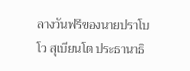ลางวันฟรีของนายปราโบโว สุเบียนโต ประธานาธิ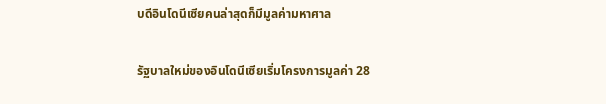บดีอินโดนีเซียคนล่าสุดก็มีมูลค่ามหาศาล

รัฐบาลใหม่ของอินโดนีเซียเริ่มโครงการมูลค่า 28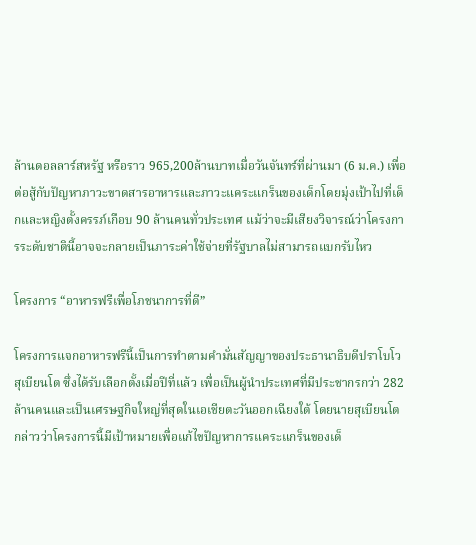ล้านดอลลาร์สหรัฐ หรือราว 965,200ล้านบาทเมื่อวันจันทร์ที่ผ่านมา (6 ม.ค.) เพื่อต่อสู้กับปัญหาภาวะขาดสารอาหารและภาวะแคระแกร็นของเด็กโดยมุ่งเป้าไปที่เด็กและหญิงตั้งครรภ์เกือบ 90 ล้านคนทั่วประเทศ แม้ว่าจะมีเสียงวิจารณ์ว่าโครงการระดับชาตินี้อาจจะกลายเป็นภาระค่าใช้จ่ายที่รัฐบาลไม่สามารถแบกรับไหว

โครงการ “อาหารฟรีเพื่อโภชนาการที่ดี”

โครงการแจกอาหารฟรีนี้เป็นการทำตามคำมั่นสัญญาของประธานาธิบดีปราโบโว สุเบียนโต ซึ่งได้รับเลือกตั้งเมื่อปีที่แล้ว เพื่อเป็นผู้นำประเทศที่มีประชากรกว่า 282 ล้านคนและเป็นเศรษฐกิจใหญ่ที่สุดในเอเชียตะวันออกเฉียงใต้ โดยนายสุเบียนโตกล่าวว่าโครงการนี้มีเป้าหมายเพื่อแก้ไขปัญหาการแคระแกร็นของเด็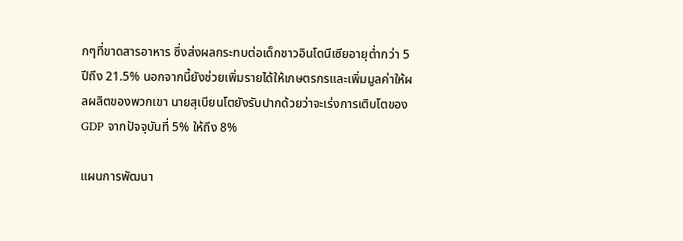กๆที่ขาดสารอาหาร ซึ่งส่งผลกระทบต่อเด็กชาวอินโดนีเซียอายุต่ำกว่า 5 ปีถึง 21.5% นอกจากนี้ยังช่วยเพิ่มรายได้ให้เกษตรกรและเพิ่มมูลค่าให้ผลผลิตของพวกเขา นายสุเบียนโตยังรับปากด้วยว่าจะเร่งการเติบโตของ GDP จากปัจจุบันที่ 5% ให้ถึง 8%

แผนการพัฒนา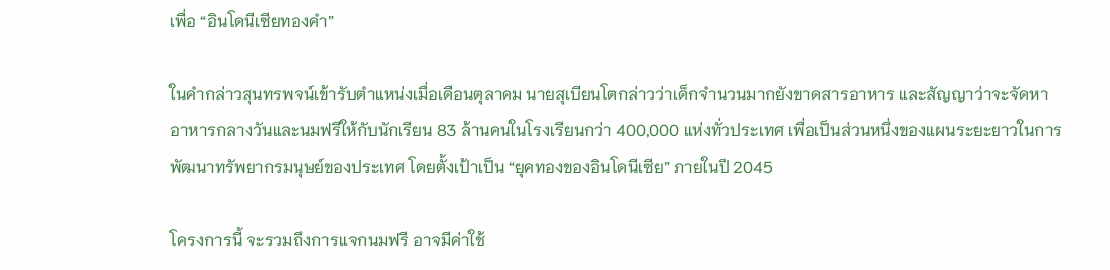เพื่อ “อินโดนีเซียทองคำ”

ในคำกล่าวสุนทรพจน์เข้ารับตำแหน่งเมื่อเดือนตุลาคม นายสุเบียนโตกล่าวว่าเด็กจำนวนมากยังขาดสารอาหาร และสัญญาว่าจะจัดหาอาหารกลางวันและนมฟรีให้กับนักเรียน 83 ล้านคนในโรงเรียนกว่า 400,000 แห่งทั่วประเทศ เพื่อเป็นส่วนหนึ่งของแผนระยะยาวในการพัฒนาทรัพยากรมนุษย์ของประเทศ โดยตั้งเป้าเป็น “ยุคทองของอินโดนีเซีย” ภายในปี 2045

โครงการนี้ จะรวมถึงการแจกนมฟรี อาจมีค่าใช้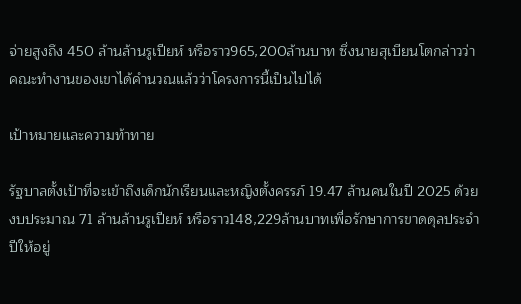จ่ายสูงถึง 450 ล้านล้านรูเปียห์ หรือราว965,200ล้านบาท ซึ่งนายสุเบียนโตกล่าวว่าคณะทำงานของเขาได้คำนวณแล้วว่าโครงการนี้เป็นไปได้

เป้าหมายและความท้าทาย

รัฐบาลตั้งเป้าที่จะเข้าถึงเด็กนักเรียนและหญิงตั้งครรภ์ 19.47 ล้านคนในปี 2025 ด้วยงบประมาณ 71 ล้านล้านรูเปียห์ หรือราว148,229ล้านบาทเพื่อรักษาการขาดดุลประจำปีให้อยู่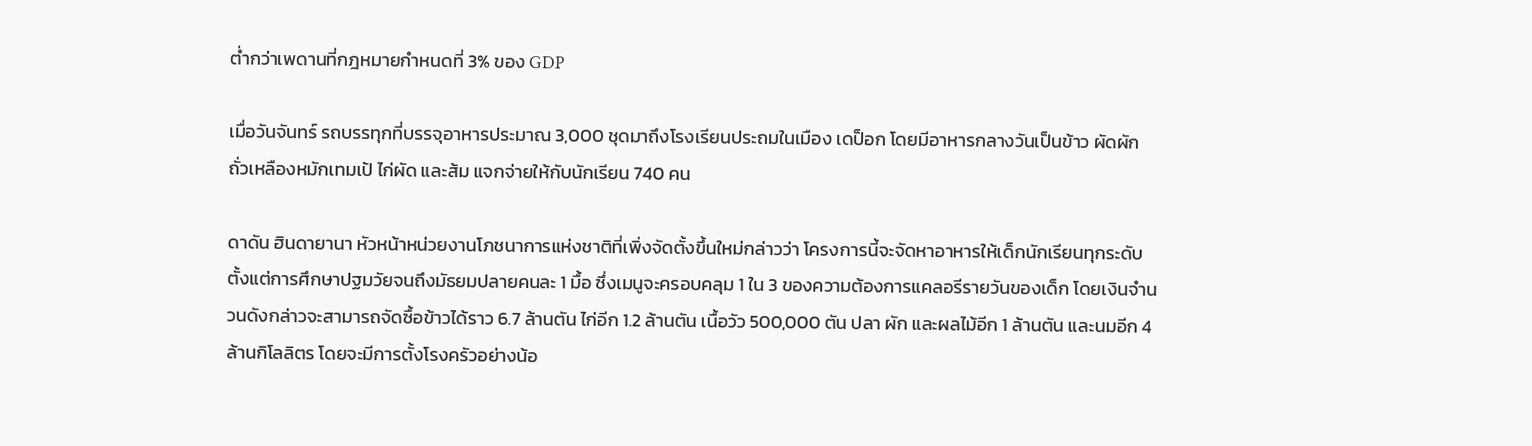ต่ำกว่าเพดานที่กฎหมายกำหนดที่ 3% ของ GDP

เมื่อวันจันทร์ รถบรรทุกที่บรรจุอาหารประมาณ 3,000 ชุดมาถึงโรงเรียนประถมในเมือง เดป็อก โดยมีอาหารกลางวันเป็นข้าว ผัดผัก ถั่วเหลืองหมักเทมเป้ ไก่ผัด และส้ม แจกจ่ายให้กับนักเรียน 740 คน

ดาดัน ฮินดายานา หัวหน้าหน่วยงานโภชนาการแห่งชาติที่เพิ่งจัดตั้งขึ้นใหม่กล่าวว่า โครงการนี้จะจัดหาอาหารให้เด็กนักเรียนทุกระดับตั้งแต่การศึกษาปฐมวัยจนถึงมัธยมปลายคนละ 1 มื้อ ซึ่งเมนูจะครอบคลุม 1 ใน 3 ของความต้องการแคลอรีรายวันของเด็ก โดยเงินจำนวนดังกล่าวจะสามารถจัดซื้อข้าวได้ราว 6.7 ล้านตัน ไก่อีก 1.2 ล้านตัน เนื้อวัว 500,000 ตัน ปลา ผัก และผลไม้อีก 1 ล้านตัน และนมอีก 4 ล้านกิโลลิตร โดยจะมีการตั้งโรงครัวอย่างน้อ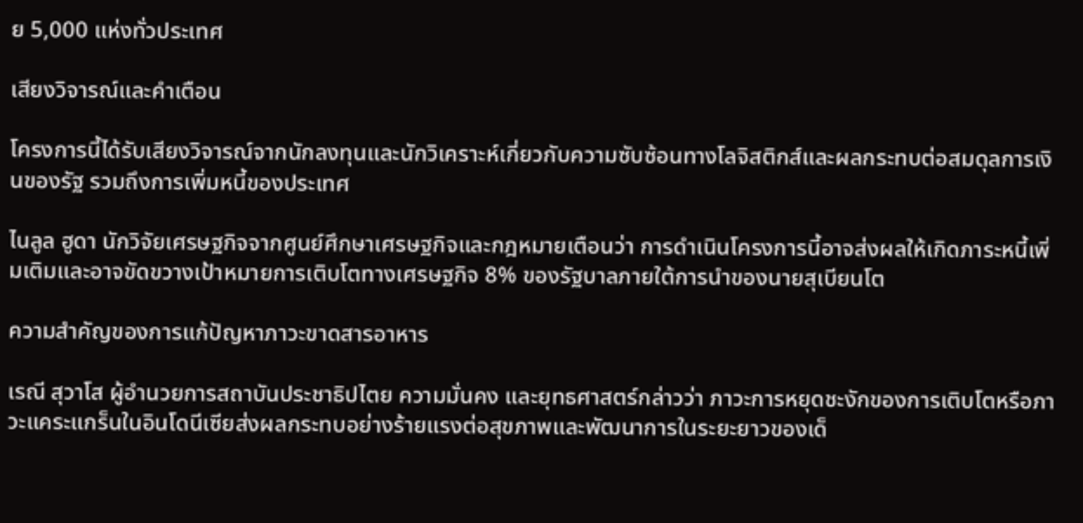ย 5,000 แห่งทั่วประเทศ

เสียงวิจารณ์และคำเตือน

โครงการนี้ได้รับเสียงวิจารณ์จากนักลงทุนและนักวิเคราะห์เกี่ยวกับความซับซ้อนทางโลจิสติกส์และผลกระทบต่อสมดุลการเงินของรัฐ รวมถึงการเพิ่มหนี้ของประเทศ

ไนลูล ฮูดา นักวิจัยเศรษฐกิจจากศูนย์ศึกษาเศรษฐกิจและกฎหมายเตือนว่า การดำเนินโครงการนี้อาจส่งผลให้เกิดภาระหนี้เพิ่มเติมและอาจขัดขวางเป้าหมายการเติบโตทางเศรษฐกิจ 8% ของรัฐบาลภายใต้การนำของนายสุเบียนโต

ความสำคัญของการแก้ปัญหาภาวะขาดสารอาหาร

เรณี สุวาโส ผู้อำนวยการสถาบันประชาธิปไตย ความมั่นคง และยุทธศาสตร์กล่าวว่า ภาวะการหยุดชะงักของการเติบโตหรือภาวะแคระแกร็นในอินโดนีเซียส่งผลกระทบอย่างร้ายแรงต่อสุขภาพและพัฒนาการในระยะยาวของเด็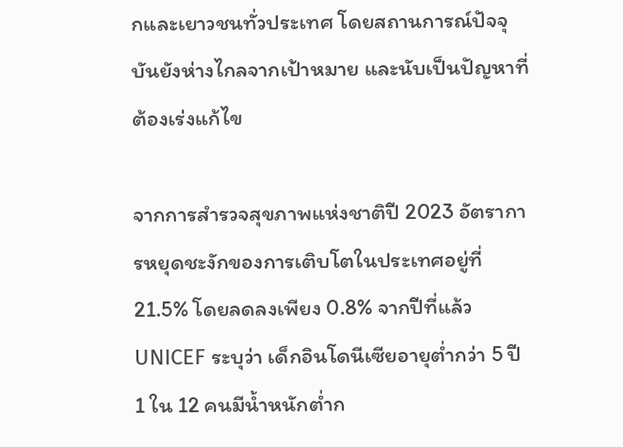กและเยาวชนทั่วประเทศ โดยสถานการณ์ปัจจุบันยังห่างไกลจากเป้าหมาย และนับเป็นปัญหาที่ต้องเร่งแก้ไข

จากการสำรวจสุขภาพแห่งชาติปี 2023 อัตราการหยุดชะงักของการเติบโตในประเทศอยู่ที่ 21.5% โดยลดลงเพียง 0.8% จากปีที่แล้ว UNICEF ระบุว่า เด็กอินโดนีเซียอายุต่ำกว่า 5 ปี 1 ใน 12 คนมีน้ำหนักต่ำก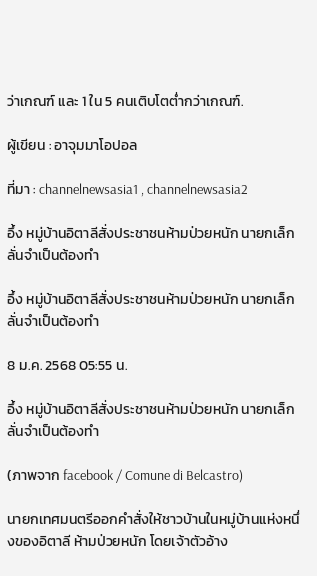ว่าเกณฑ์ และ 1 ใน 5 คนเติบโตต่ำกว่าเกณฑ์.

ผู้เขียน : อาจุมมาโอปอล

ที่มา : channelnewsasia1 , channelnewsasia2

อึ้ง หมู่บ้านอิตาลีสั่งประชาชนห้ามป่วยหนัก นายกเล็กลั่นจำเป็นต้องทำ

อึ้ง หมู่บ้านอิตาลีสั่งประชาชนห้ามป่วยหนัก นายกเล็กลั่นจำเป็นต้องทำ

8 ม.ค. 2568 05:55 น.

อึ้ง หมู่บ้านอิตาลีสั่งประชาชนห้ามป่วยหนัก นายกเล็กลั่นจำเป็นต้องทำ

(ภาพจาก facebook / Comune di Belcastro)

นายกเทศมนตรีออกคำสั่งให้ชาวบ้านในหมู่บ้านแห่งหนึ่งของอิตาลี ห้ามป่วยหนัก โดยเจ้าตัวอ้าง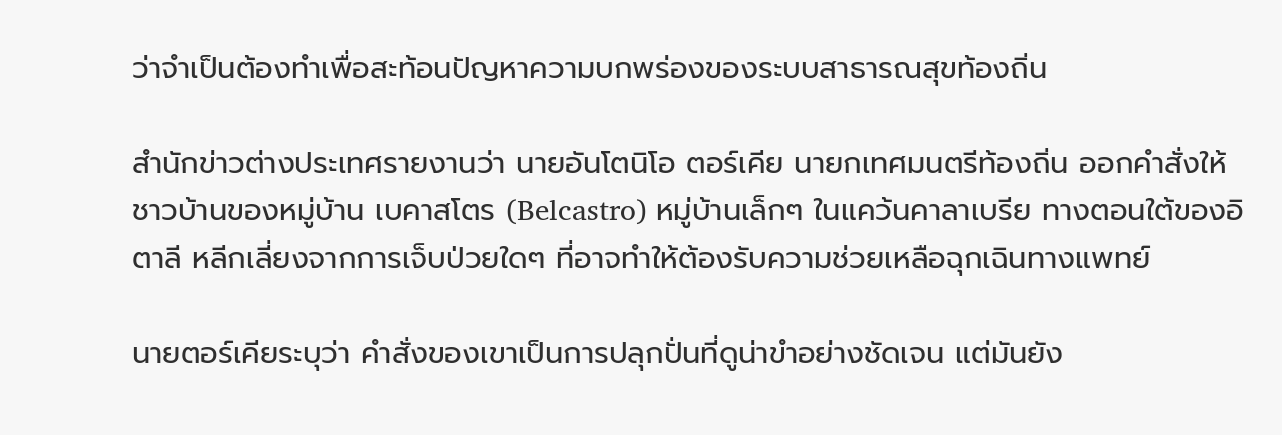ว่าจำเป็นต้องทำเพื่อสะท้อนปัญหาความบกพร่องของระบบสาธารณสุขท้องถิ่น

สำนักข่าวต่างประเทศรายงานว่า นายอันโตนิโอ ตอร์เคีย นายกเทศมนตรีท้องถิ่น ออกคำสั่งให้ชาวบ้านของหมู่บ้าน เบคาสโตร (Belcastro) หมู่บ้านเล็กๆ ในแคว้นคาลาเบรีย ทางตอนใต้ของอิตาลี หลีกเลี่ยงจากการเจ็บป่วยใดๆ ที่อาจทำให้ต้องรับความช่วยเหลือฉุกเฉินทางแพทย์

นายตอร์เคียระบุว่า คำสั่งของเขาเป็นการปลุกปั่นที่ดูน่าขำอย่างชัดเจน แต่มันยัง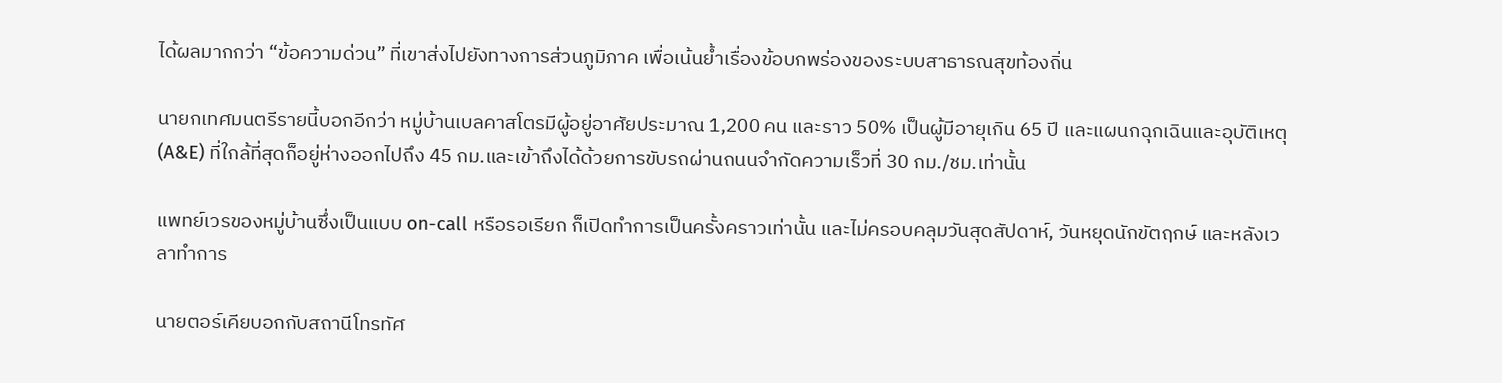ได้ผลมากกว่า “ข้อความด่วน” ที่เขาส่งไปยังทางการส่วนภูมิภาค เพื่อเน้นย้ำเรื่องข้อบกพร่องของระบบสาธารณสุขท้องถิ่น

นายกเทศมนตรีรายนี้บอกอีกว่า หมู่บ้านเบลคาสโตรมีผู้อยู่อาศัยประมาณ 1,200 คน และราว 50% เป็นผู้มีอายุเกิน 65 ปี และแผนกฉุกเฉินและอุบัติเหตุ (A&E) ที่ใกล้ที่สุดก็อยู่ห่างออกไปถึง 45 กม.และเข้าถึงได้ด้วยการขับรถผ่านถนนจำกัดความเร็วที่ 30 กม./ชม.เท่านั้น

แพทย์เวรของหมู่บ้านซึ่งเป็นแบบ on-call หรือรอเรียก ก็เปิดทำการเป็นครั้งคราวเท่านั้น และไม่ครอบคลุมวันสุดสัปดาห์, วันหยุดนักขัตฤกษ์ และหลังเวลาทำการ

นายตอร์เคียบอกกับสถานีโทรทัศ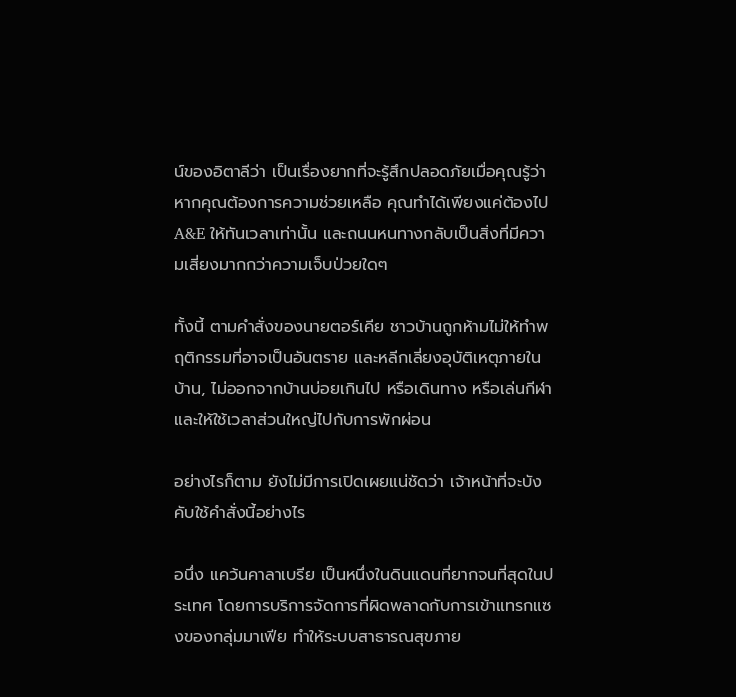น์ของอิตาลีว่า เป็นเรื่องยากที่จะรู้สึกปลอดภัยเมื่อคุณรู้ว่า หากคุณต้องการความช่วยเหลือ คุณทำได้เพียงแค่ต้องไป A&E ให้ทันเวลาเท่านั้น และถนนหนทางกลับเป็นสิ่งที่มีความเสี่ยงมากกว่าความเจ็บป่วยใดๆ

ทั้งนี้ ตามคำสั่งของนายตอร์เคีย ชาวบ้านถูกห้ามไม่ให้ทำพฤติกรรมที่อาจเป็นอันตราย และหลีกเลี่ยงอุบัติเหตุภายในบ้าน, ไม่ออกจากบ้านบ่อยเกินไป หรือเดินทาง หรือเล่นกีฬา และให้ใช้เวลาส่วนใหญ่ไปกับการพักผ่อน

อย่างไรก็ตาม ยังไม่มีการเปิดเผยแน่ชัดว่า เจ้าหน้าที่จะบังคับใช้คำสั่งนี้อย่างไร

อนึ่ง แคว้นคาลาเบรีย เป็นหนึ่งในดินแดนที่ยากจนที่สุดในประเทศ โดยการบริการจัดการที่ผิดพลาดกับการเข้าแทรกแซงของกลุ่มมาเฟีย ทำให้ระบบสาธารณสุขภาย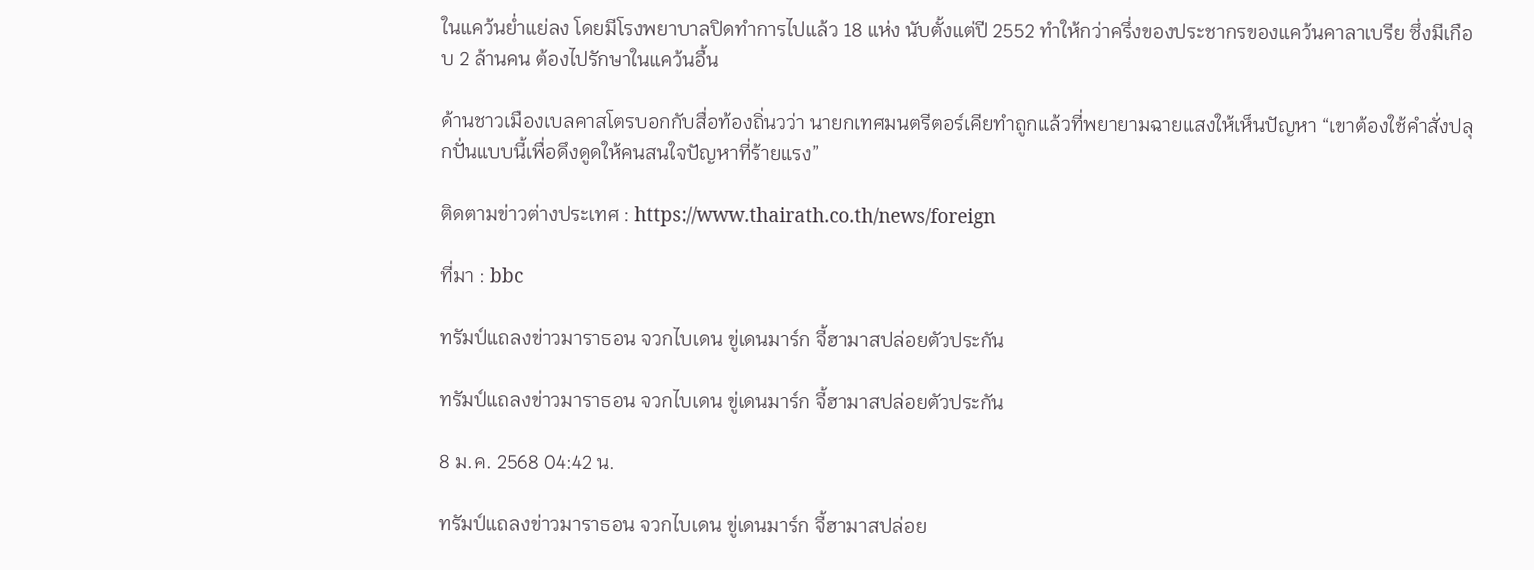ในแคว้นย่ำแย่ลง โดยมีโรงพยาบาลปิดทำการไปแล้ว 18 แห่ง นับตั้งแต่ปี 2552 ทำให้กว่าครึ่งของประชากรของแคว้นคาลาเบรีย ซึ่งมีเกือบ 2 ล้านคน ต้องไปรักษาในแคว้นอื้น

ด้านชาวเมืองเบลคาสโตรบอกกับสื่อท้องถิ่นวว่า นายกเทศมนตรีตอร์เคียทำถูกแล้วที่พยายามฉายแสงให้เห็นปัญหา “เขาต้องใช้คำสั่งปลุกปั่นแบบนี้เพื่อดึงดูดให้คนสนใจปัญหาที่ร้ายแรง”

ติดตามข่าวต่างประเทศ : https://www.thairath.co.th/news/foreign

ที่มา : bbc

ทรัมป์แถลงข่าวมาราธอน จวกไบเดน ขู่เดนมาร์ก จี้ฮามาสปล่อยตัวประกัน

ทรัมป์แถลงข่าวมาราธอน จวกไบเดน ขู่เดนมาร์ก จี้ฮามาสปล่อยตัวประกัน

8 ม.ค. 2568 04:42 น.

ทรัมป์แถลงข่าวมาราธอน จวกไบเดน ขู่เดนมาร์ก จี้ฮามาสปล่อย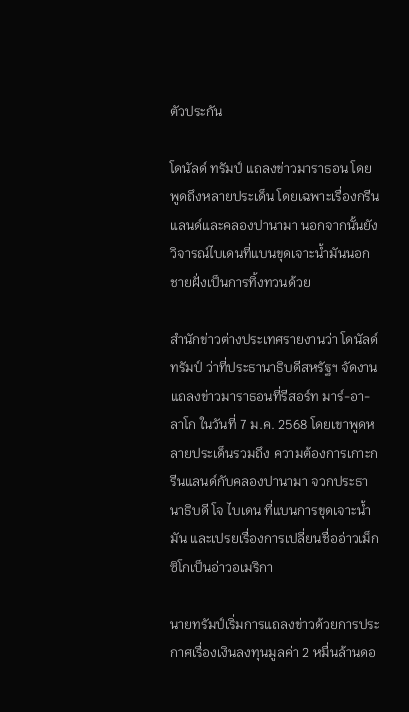ตัวประกัน

โดนัลด์ ทรัมป์ แถลงข่าวมาราธอน โดยพูดถึงหลายประเด็น โดยเฉพาะเรื่องกรีนแลนด์และคลองปานามา นอกจากนั้นยังวิจารณ์ไบเดนที่แบนขุดเจาะน้ำมันนอกชายฝั่งเป็นการทิ้งทวนด้วย

สำนักข่าวต่างประเทศรายงานว่า โดนัลด์ ทรัมป์ ว่าที่ประธานาธิบดีสหรัฐฯ จัดงานแถลงข่าวมาราธอนที่รีสอร์ท มาร์-อา-ลาโก ในวันที่ 7 ม.ค. 2568 โดยเขาพูดหลายประเด็นรวมถึง ความต้องการเกาะกรีนแลนด์กับคลองปานามา จวกประธานาธิบดี โจ ไบเดน ที่แบนการขุดเจาะน้ำมัน และเปรยเรื่องการเปลี่ยนชื่ออ่าวเม็กซิโกเป็นอ่าวอเมริกา

นายทรัมป์เริ่มการแถลงข่าวด้วยการประกาศเรื่องเงินลงทุนมูลค่า 2 หมื่นล้านดอ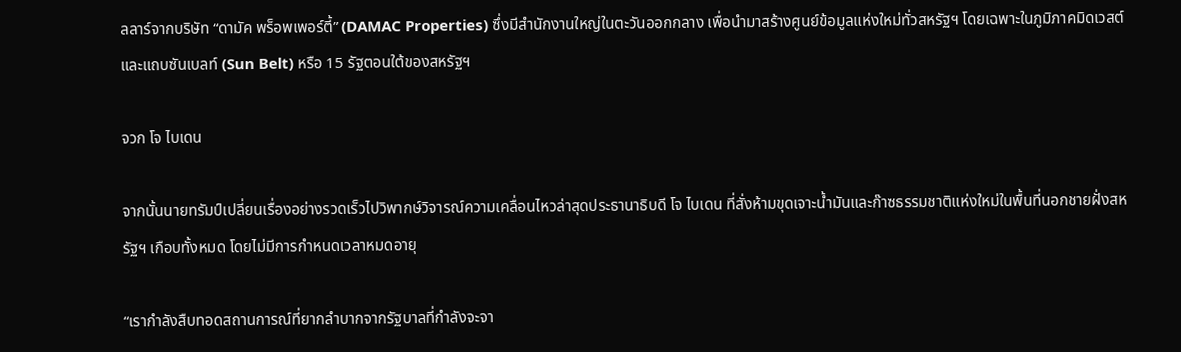ลลาร์จากบริษัท “ดามัค พร็อพเพอร์ตี้” (DAMAC Properties) ซึ่งมีสำนักงานใหญ่ในตะวันออกกลาง เพื่อนำมาสร้างศูนย์ข้อมูลแห่งใหม่ทั่วสหรัฐฯ โดยเฉพาะในภูมิภาคมิดเวสต์ และแถบซันเบลท์ (Sun Belt) หรือ 15 รัฐตอนใต้ของสหรัฐฯ

จวก โจ ไบเดน

จากนั้นนายทรัมป์เปลี่ยนเรื่องอย่างรวดเร็วไปวิพากษ์วิจารณ์ความเคลื่อนไหวล่าสุดประธานาธิบดี โจ ไบเดน ที่สั่งห้ามขุดเจาะน้ำมันและก๊าซธรรมชาติแห่งใหม่ในพื้นที่นอกชายฝั่งสหรัฐฯ เกือบทั้งหมด โดยไม่มีการกำหนดเวลาหมดอายุ

“เรากำลังสืบทอดสถานการณ์ที่ยากลำบากจากรัฐบาลที่กำลังจะจา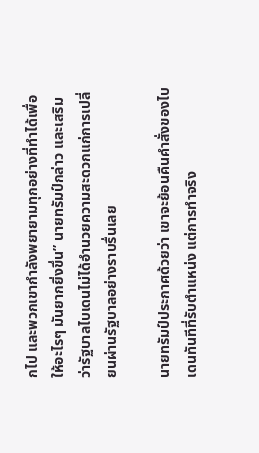กไป และพวกเขากำลังพยายามทุกอย่างที่ทำได้เพื่อให้อะไรๆ มันยากยิ่งขึ่น” นายทรัมป์กล่าว และเสริมว่ารัฐบาลไบเดนไม่ได้อำนวยความสะดวกแก่การเปลี่ยนผ่านรัฐบาลอย่างราบรื่นเลย

นายทรัมป์ประกาศด้วยว่า เขาจะย้อนคืนคำสั่งของไบเดนทันทีที่รับตำแหน่ง แต่การทำจริง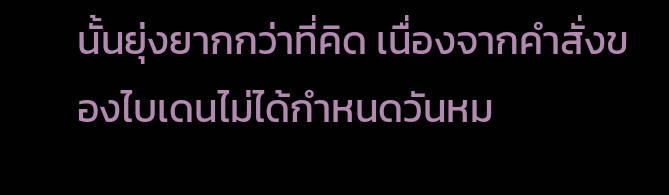นั้นยุ่งยากกว่าที่คิด เนื่องจากคำสั่งของไบเดนไม่ได้กำหนดวันหม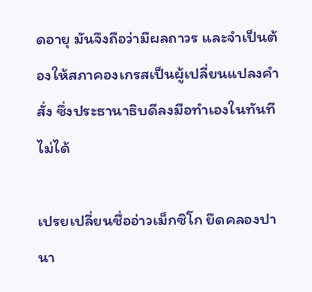ดอายุ มันจึงถือว่ามีผลถาวร และจำเป็นต้องให้สภาคองเกรสเป็นผู้เปลี่ยนแปลงคำสั่ง ซึ่งประธานาธิบดีลงมือทำเองในทันทีไม่ได้

เปรยเปลี่ยนชื่ออ่าวเม็กซิโก ยึดคลองปานา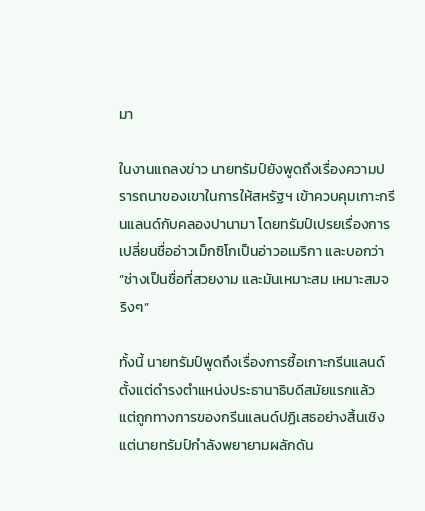มา

ในงานแถลงข่าว นายทรัมป์ยังพูดถึงเรื่องความปรารถนาของเขาในการให้สหรัฐฯ เข้าควบคุมเกาะกรีนแลนด์กับคลองปานามา โดยทรัมป์เปรยเรื่องการเปลี่ยนชื่ออ่าวเม็กซิโกเป็นอ่าวอเมริกา และบอกว่า “ช่างเป็นชื่อที่สวยงาม และมันเหมาะสม เหมาะสมจริงๆ”

ทั้งนี้ นายทรัมป์พูดถึงเรื่องการซื้อเกาะกรีนแลนด์ตั้งแต่ดำรงตำแหน่งประธานาธิบดีสมัยแรกแล้ว แต่ถูกทางการของกรีนแลนด์ปฏิเสธอย่างสิ้นเชิง แต่นายทรัมป์กำลังพยายามผลักดัน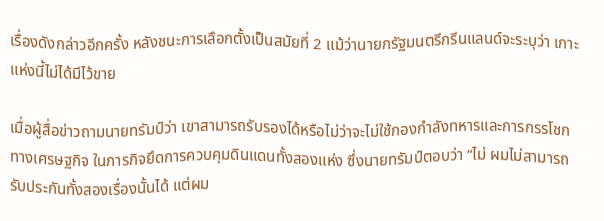เรื่องดังกล่าวอีกครั้ง หลังชนะการเลือกตั้งเป็นสมัยที่ 2 แม้ว่านายกรัฐมนตรีกรีนแลนด์จะระบุว่า เกาะแห่งนี้ไม่ได้มีไว้ขาย

เมื่อผู้สื่อข่าวถามนายทรัมป์ว่า เขาสามารถรับรองได้หรือไม่ว่าจะไม่ใช้กองกำลังทหารและการกรรโชกทางเศรษฐกิจ ในภารกิจยึดการควบคุมดินแดนทั้งสองแห่ง ซึ่งนายทรัมป์ตอบว่า “ไม่ ผมไม่สามารถรับประกันทั้งสองเรื่องนั้นได้ แต่ผม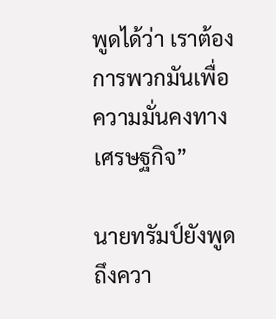พูดได้ว่า เราต้องการพวกมันเพื่อความมั่นคงทางเศรษฐกิจ”

นายทรัมป์ยังพูดถึงควา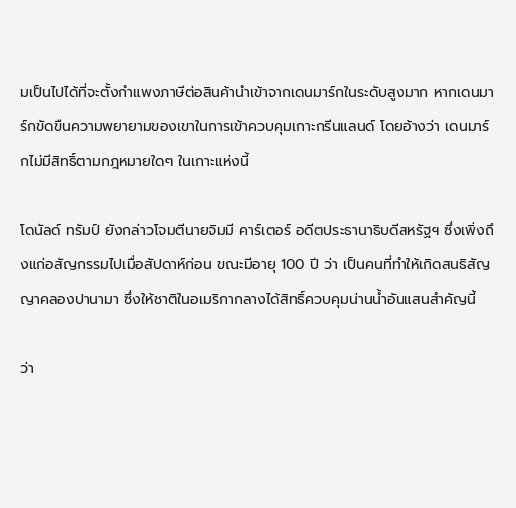มเป็นไปได้ที่จะตั้งกำแพงภาษีต่อสินค้านำเข้าจากเดนมาร์กในระดับสูงมาก หากเดนมาร์กขัดขืนความพยายามของเขาในการเข้าควบคุมเกาะกรีนแลนด์ โดยอ้างว่า เดนมาร์กไม่มีสิทธิ์ตามกฎหมายใดๆ ในเกาะแห่งนี้

โดนัลด์ ทรัมป์ ยังกล่าวโจมตีนายจิมมี คาร์เตอร์ อดีตประธานาธิบดีสหรัฐฯ ซึ่งเพิ่งถึงแก่อสัญกรรมไปเมื่อสัปดาห์ก่อน ขณะมีอายุ 100 ปี ว่า เป็นคนที่ทำให้เกิดสนธิสัญญาคลองปานามา ซึ่งให้ชาติในอเมริกากลางได้สิทธิ์ควบคุมน่านน้ำอันแสนสำคัญนี้

ว่า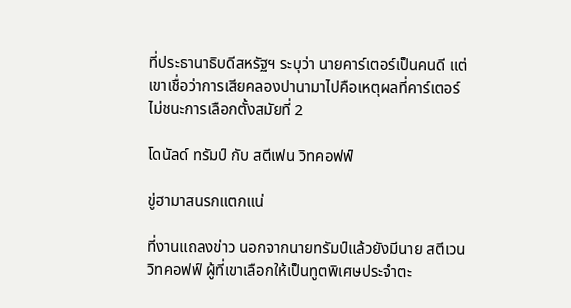ที่ประธานาธิบดีสหรัฐฯ ระบุว่า นายคาร์เตอร์เป็นคนดี แต่เขาเชื่อว่าการเสียคลองปานามาไปคือเหตุผลที่คาร์เตอร์ไม่ชนะการเลือกตั้งสมัยที่ 2

โดนัลด์ ทรัมป์ กับ สตีเฟน วิทคอฟฟ์

ขู่ฮามาสนรกแตกแน่

ที่งานแถลงข่าว นอกจากนายทรัมป์แล้วยังมีนาย สตีเวน วิทคอฟฟ์ ผู้ที่เขาเลือกให้เป็นทูตพิเศษประจำตะ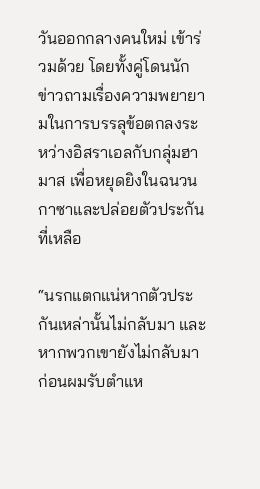วันออกกลางคนใหม่ เข้าร่วมด้วย โดยทั้งคู่โดนนักข่าวถามเรื่องความพยายามในการบรรลุข้อตกลงระหว่างอิสราเอลกับกลุ่มฮามาส เพื่อหยุดยิงในฉนวนกาซาและปล่อยตัวประกันที่เหลือ

“นรกแตกแน่หากตัวประกันเหล่านั้นไม่กลับมา และหากพวกเขายังไม่กลับมาก่อนผมรับตำแห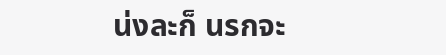น่งละก็ นรกจะ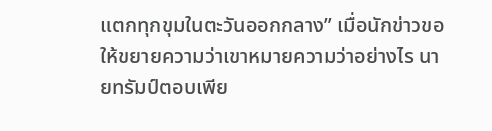แตกทุกขุมในตะวันออกกลาง” เมื่อนักข่าวขอให้ขยายความว่าเขาหมายความว่าอย่างไร นายทรัมป์ตอบเพีย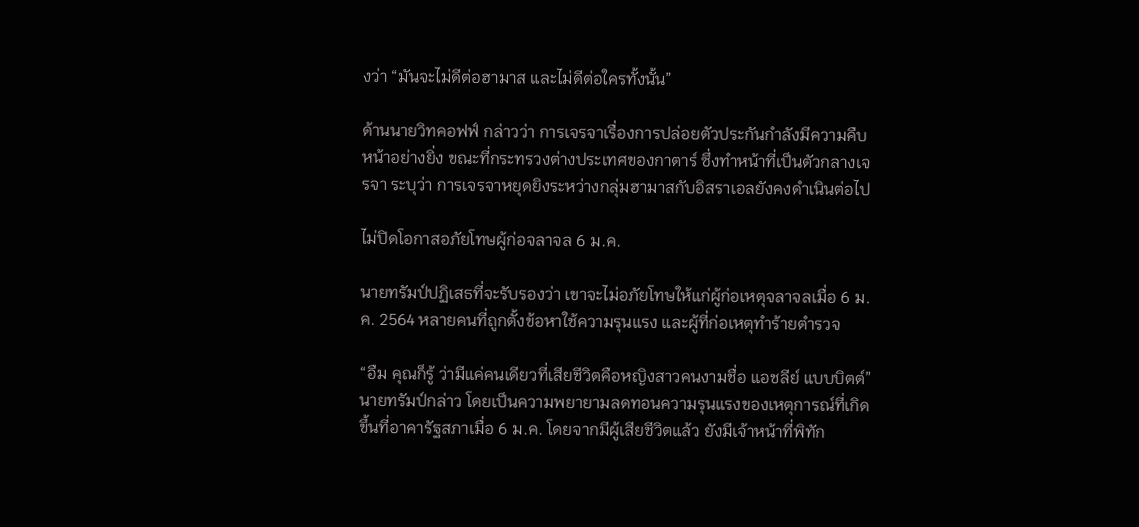งว่า “มันจะไม่ดีต่อฮามาส และไม่ดีต่อใครทั้งนั้น”

ด้านนายวิทคอฟฟ์ กล่าวว่า การเจรจาเรื่องการปล่อยตัวประกันกำลังมีความคืบหน้าอย่างยิ่ง ขณะที่กระทรวงต่างประเทศของกาตาร์ ซึ่งทำหน้าที่เป็นตัวกลางเจรจา ระบุว่า การเจรจาหยุดยิงระหว่างกลุ่มฮามาสกับอิสราเอลยังคงดำเนินต่อไป

ไม่ปิดโอกาสอภัยโทษผู้ก่อจลาจล 6 ม.ค.

นายทรัมป์ปฏิเสธที่จะรับรองว่า เขาจะไม่อภัยโทษให้แก่ผู้ก่อเหตุจลาจลเมื่อ 6 ม.ค. 2564 หลายคนที่ถูกตั้งข้อหาใช้ความรุนแรง และผู้ที่ก่อเหตุทำร้ายตำรวจ

“อืม คุณก็รู้ ว่ามีแค่คนเดียวที่เสียชีวิตคือหญิงสาวคนงามชื่อ แอชลีย์ แบบบิตต์” นายทรัมป์กล่าว โดยเป็นความพยายามลดทอนความรุนแรงของเหตุการณ์ที่เกิดขึ้นที่อาคารัฐสภาเมื่อ 6 ม.ค. โดยจากมีผู้เสียชีวิตแล้ว ยังมีเจ้าหน้าที่พิทัก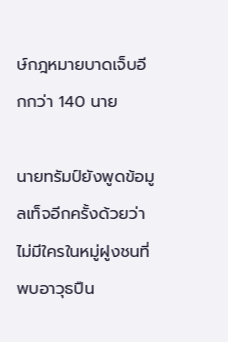ษ์กฎหมายบาดเจ็บอีกกว่า 140 นาย

นายทรัมป์ยังพูดข้อมูลเท็จอีกครั้งด้วยว่า ไม่มีใครในหมู่ฝูงชนที่พบอาวุธปืน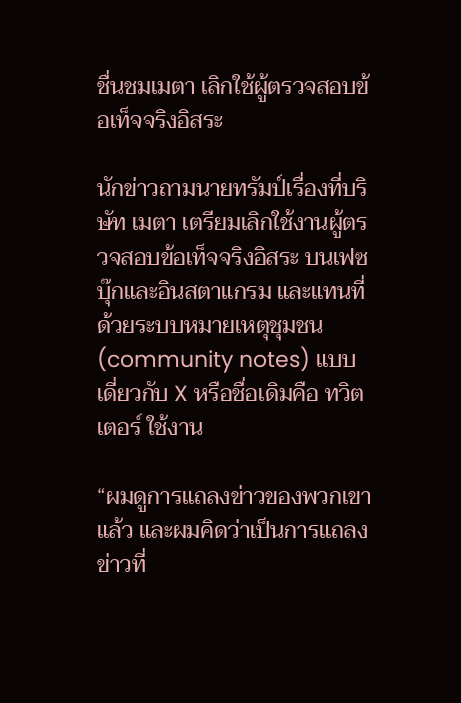ชื่นชมเมตา เลิกใช้ผู้ตรวจสอบข้อเท็จจริงอิสระ

นักข่าวถามนายทรัมป์เรื่องที่บริษัท เมตา เตรียมเลิกใช้งานผู้ตรวจสอบข้อเท็จจริงอิสระ บนเฟซบุ๊กและอินสตาแกรม และแทนที่ด้วยระบบหมายเหตุชุมชน (community notes) แบบเดี่ยวกับ X หรือชื่อเดิมคือ ทวิตเตอร์ ใช้งาน

“ผมดูการแถลงข่าวของพวกเขาแล้ว และผมคิดว่าเป็นการแถลงข่าวที่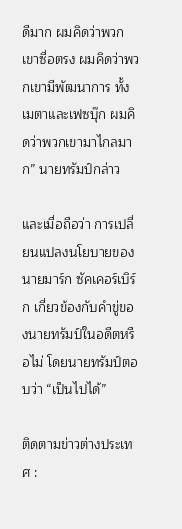ดีมาก ผมคิดว่าพวกเขาซื่อตรง ผมคิดว่าพวกเขามีพัฒนาการ ทั้งเมตาและเฟซบุ๊ก ผมคิดว่าพวกเขามาไกลมาก” นายทรัมป์กล่าว

และเมื่อถือว่า การเปลี่ยนแปลงนโยบายของนายมาร์ก ซัคเคอร์เบิร์ก เกี่ยวข้องกับคำขู่ของนายทรัมป์ในอดีตหรือไม่ โดยนายทรัมป์ตอบว่า “เป็นไปได้”

ติดตามข่าวต่างประเทศ :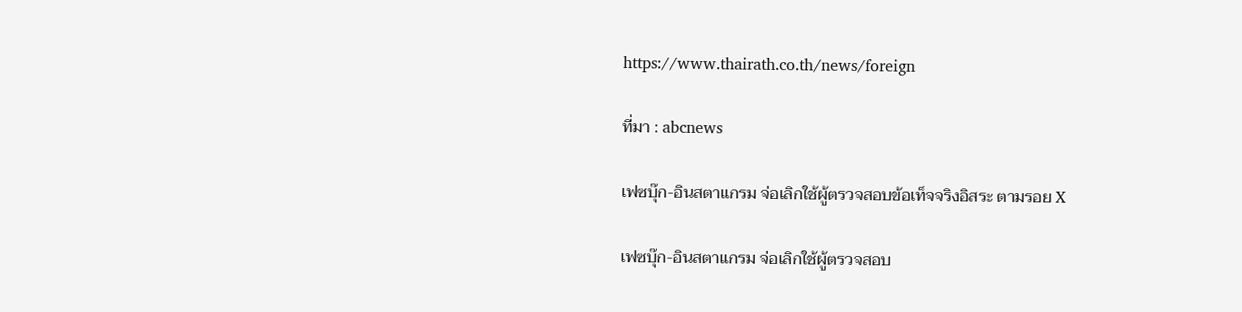https://www.thairath.co.th/news/foreign

ที่มา : abcnews

เฟซบุ๊ก-อินสตาแกรม จ่อเลิกใช้ผู้ตรวจสอบข้อเท็จจริงอิสระ ตามรอย X

เฟซบุ๊ก-อินสตาแกรม จ่อเลิกใช้ผู้ตรวจสอบ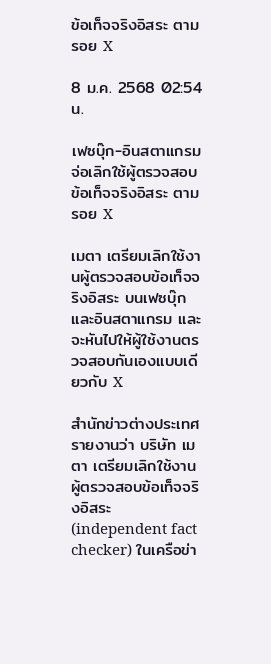ข้อเท็จจริงอิสระ ตามรอย X

8 ม.ค. 2568 02:54 น.

เฟซบุ๊ก-อินสตาแกรม จ่อเลิกใช้ผู้ตรวจสอบข้อเท็จจริงอิสระ ตามรอย X

เมตา เตรียมเลิกใช้งานผู้ตรวจสอบข้อเท็จจริงอิสระ บนเฟซบุ๊กและอินสตาแกรม และจะหันไปให้ผู้ใช้งานตรวจสอบกันเองแบบเดียวกับ X

สำนักข่าวต่างประเทศรายงานว่า บริษัท เมตา เตรียมเลิกใช้งานผู้ตรวจสอบข้อเท็จจริงอิสระ (independent fact checker) ในเครือข่า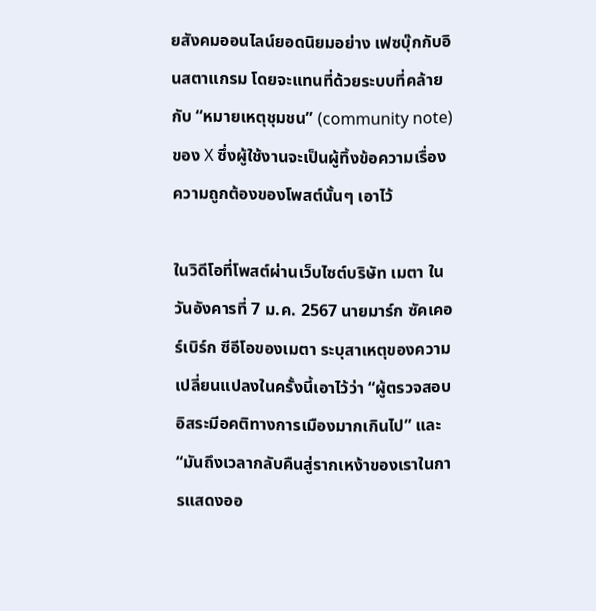ยสังคมออนไลน์ยอดนิยมอย่าง เฟซบุ๊กกับอินสตาแกรม โดยจะแทนที่ด้วยระบบที่คล้ายกับ “หมายเหตุชุมชน” (community note) ของ X ซึ่งผู้ใช้งานจะเป็นผู้ทิ้งข้อความเรื่องความถูกต้องของโพสต์นั้นๆ เอาไว้

ในวิดีโอที่โพสต์ผ่านเว็บไซต์บริษัท เมตา ในวันอังคารที่ 7 ม.ค. 2567 นายมาร์ก ซัคเคอร์เบิร์ก ซีอีโอของเมตา ระบุสาเหตุของความเปลี่ยนแปลงในครั้งนี้เอาไว้ว่า “ผู้ตรวจสอบอิสระมีอคติทางการเมืองมากเกินไป” และ “มันถึงเวลากลับคืนสู่รากเหง้าของเราในการแสดงออ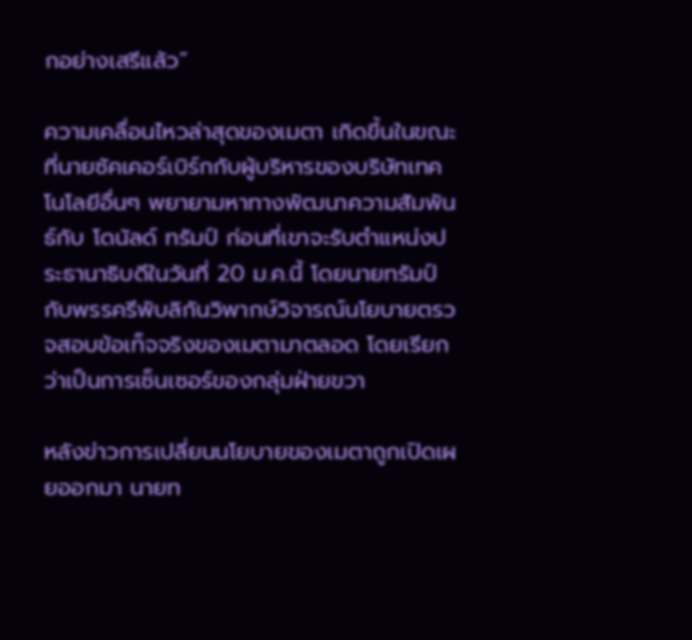กอย่างเสรีแล้ว”

ความเคลื่อนไหวล่าสุดของเมตา เกิดขึ้นในขณะที่นายซัคเคอร์เบิร์กกับผู้บริหารของบริษัทเทคโนโลยีอื่นๆ พยายามหาทางพัฒนาความสัมพันธ์กับ โดนัลด์ ทรัมป์ ก่อนที่เขาจะรับตำแหน่งประธานาธิบดีในวันที่ 20 ม.ค.นี้ โดยนายทรัมป์กับพรรครีพับลิกันวิพากษ์วิจารณ์นโยบายตรวจสอบข้อเท็จจริงของเมตามาตลอด โดยเรียกว่าเป็นการเซ็นเซอร์ของกลุ่มฝ่ายขวา

หลังข่าวการเปลี่ยนนโยบายของเมตาถูกเปิดเผยออกมา นายท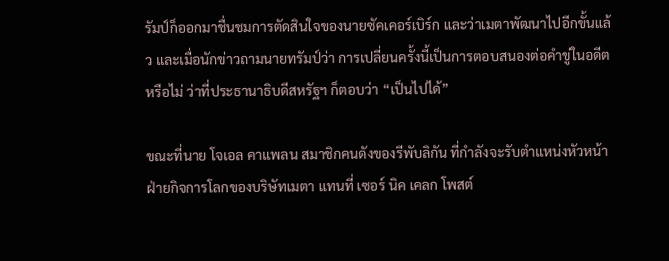รัมป์ก็ออกมาชื่นชมการตัดสินใจของนายซัคเคอร์เบิร์ก และว่าเมตาพัฒนาไปอีกขั้นแล้ว และเมื่อนักข่าวถามนายทรัมป์ว่า การเปลี่ยนครั้งนี้เป็นการตอบสนองต่อคำขู่ในอดีตหรือไม่ ว่าที่ประธานาธิบดีสหรัฐฯ ก็ตอบว่า “เป็นไปได้”

ขณะที่นาย โจเอล คาแพลน สมาชิกคนดังของรีพับลิกัน ที่กำลังจะรับตำแหน่งหัวหน้าฝ่ายกิจการโลกของบริษัทเมตา แทนที่ เซอร์ นิค เคลก โพสต์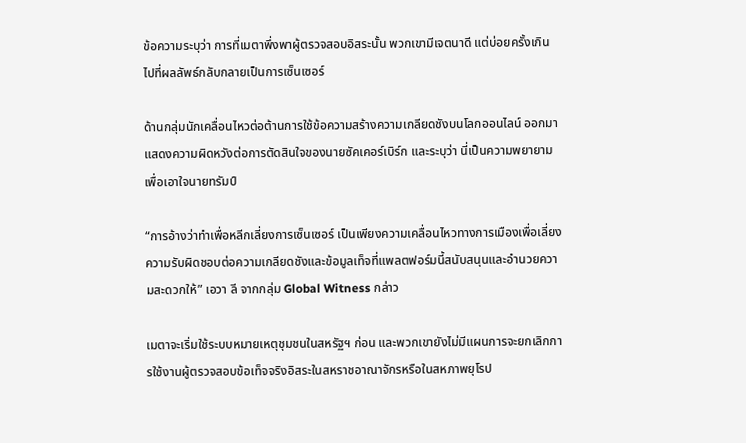ข้อความระบุว่า การที่เมตาพึ่งพาผู้ตรวจสอบอิสระนั้น พวกเขามีเจตนาดี แต่บ่อยครั้งเกินไปที่ผลลัพธ์กลับกลายเป็นการเซ็นเซอร์

ด้านกลุ่มนักเคลื่อนไหวต่อต้านการใช้ข้อความสร้างความเกลียดชังบนโลกออนไลน์ ออกมาแสดงความผิดหวังต่อการตัดสินใจของนายซัคเคอร์เบิร์ก และระบุว่า นี่เป็นความพยายามเพื่อเอาใจนายทรัมป์

“การอ้างว่าทำเพื่อหลีกเลี่ยงการเซ็นเซอร์ เป็นเพียงความเคลื่อนไหวทางการเมืองเพื่อเลี่ยงความรับผิดชอบต่อความเกลียดชังและข้อมูลเท็จที่แพลตฟอร์มนี้สนับสนุนและอำนวยความสะดวกให้” เอวา ลี จากกลุ่ม Global Witness กล่าว

เมตาจะเริ่มใช้ระบบหมายเหตุชุมชนในสหรัฐฯ ก่อน และพวกเขายังไม่มีแผนการจะยกเลิกการใช้งานผู้ตรวจสอบข้อเท็จจริงอิสระในสหราชอาณาจักรหรือในสหภาพยุโรป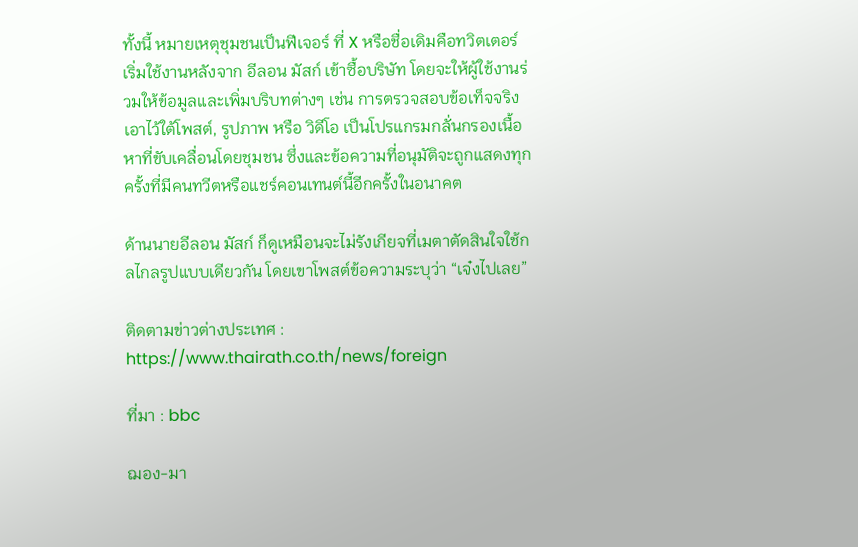ทั้งนี้ หมายเหตุชุมชนเป็นฟีเจอร์ ที่ X หรือชื่อเดิมคือทวิตเตอร์ เริ่มใช้งานหลังจาก อีลอน มัสก์ เข้าซื้อบริษัท โดยจะให้ผู้ใช้งานร่วมให้ข้อมูลและเพิ่มบริบทต่างๆ เช่น การตรวจสอบข้อเท็จจริง เอาไว้ใต้โพสต์, รูปภาพ หรือ วิดีโอ เป็นโปรแกรมกลั่นกรองเนื้อหาที่ขับเคลื่อนโดยชุมชน ซึ่งและข้อความที่อนุมัติจะถูกแสดงทุกครั้งที่มีคนทวีตหรือแชร์คอนเทนต์นี้อีกครั้งในอนาคต

ด้านนายอีลอน มัสก์ ก็ดูเหมือนจะไม่รังเกียจที่เมตาตัดสินใจใช้กลไกลรูปแบบเดียวกัน โดยเขาโพสต์ข้อความระบุว่า “เจ๋งไปเลย”

ติดตามข่าวต่างประเทศ : https://www.thairath.co.th/news/foreign

ที่มา : bbc

ฌอง-มา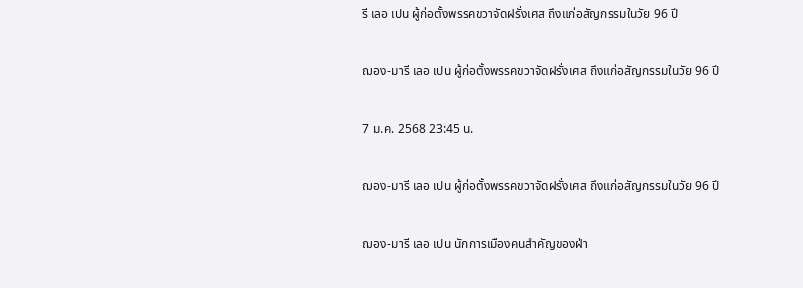รี เลอ เปน ผู้ก่อตั้งพรรคขวาจัดฝรั่งเศส ถึงแก่อสัญกรรมในวัย 96 ปี

ฌอง-มารี เลอ เปน ผู้ก่อตั้งพรรคขวาจัดฝรั่งเศส ถึงแก่อสัญกรรมในวัย 96 ปี

7 ม.ค. 2568 23:45 น.

ฌอง-มารี เลอ เปน ผู้ก่อตั้งพรรคขวาจัดฝรั่งเศส ถึงแก่อสัญกรรมในวัย 96 ปี

ฌอง-มารี เลอ เปน นักการเมืองคนสำคัญของฝ่า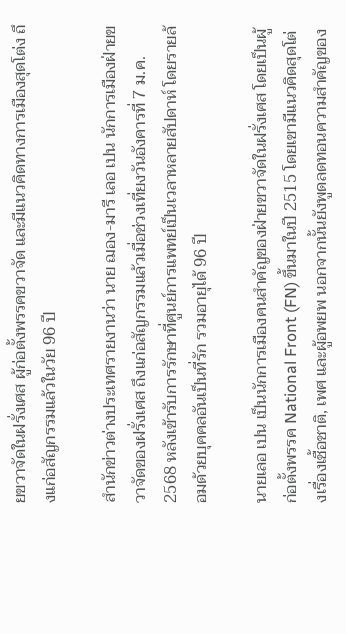ยขวาจัดในฝรั่งเศส ผู้ก่อตั้งพรรคขวาจัด และมีแนวคิดทางการเมืองสุดโต่ง ถึงแก่อสัญกรรมแล้วในวัย 96 ปี

สำนักข่าวต่างประเทศรายงานว่า นาย ฌอง-มารี เลอ เปน นักการเมืองฝ่ายขวาจัดของฝรั่งเศส ถึงแก่อสัญกรรมแล้วเมื่อช่วงเที่ยงวันอังคารที่ 7 ม.ค. 2568 หลังเข้ารับการรักษาที่ศูนย์การแพทย์เป็นเวลาหลายสัปดาห์ โดยรายล้อมด้วยบุคคลอันเป็นที่รัก รวมอายุได้ 96 ปี

นายเลอ เปน เป็นนักการเมืองคนสำคัญของฝ่ายขวาจัดในฝรั่งเศส โดยเป็นผู้ก่อตั้งพรรค National Front (FN) ขึ้นมาในปี 2515 โดยเขามีแนวคิดสุดโต่งเรื่องเชื้อชาติ, เพศ และผู้อพยพ นอกจากนั้นยังพูดลดทอนความสำคัญของ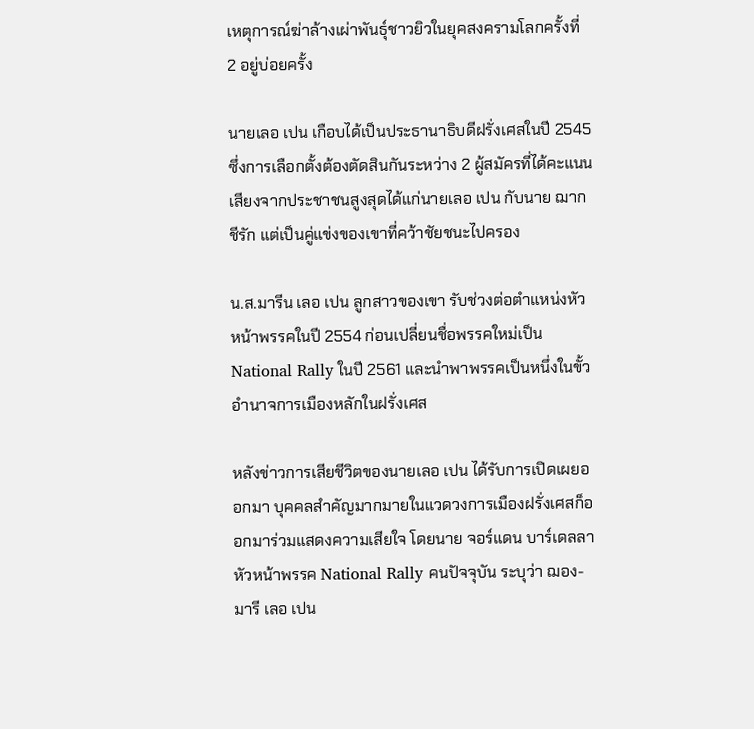เหตุการณ์ฆ่าล้างเผ่าพันธุ์ชาวยิวในยุคสงครามโลกครั้งที่ 2 อยู่บ่อยครั้ง

นายเลอ เปน เกือบได้เป็นประธานาธิบดีฝรั่งเศสในปี 2545 ซึ่งการเลือกตั้งต้องตัดสินกันระหว่าง 2 ผู้สมัครที่ได้คะแนนเสียงจากประชาชนสูงสุดได้แก่นายเลอ เปน กับนาย ฌาก ชีรัก แต่เป็นคู่แข่งของเขาที่คว้าชัยชนะไปครอง

น.ส.มารีน เลอ เปน ลูกสาวของเขา รับช่วงต่อตำแหน่งหัวหน้าพรรคในปี 2554 ก่อนเปลี่ยนชื่อพรรคใหม่เป็น National Rally ในปี 2561 และนำพาพรรคเป็นหนึ่งในขั้วอำนาจการเมืองหลักในฝรั่งเศส

หลังข่าวการเสียชีวิตของนายเลอ เปน ได้รับการเปิดเผยออกมา บุคคลสำคัญมากมายในแวดวงการเมืองฝรั่งเศสก็ออกมาร่วมแสดงความเสียใจ โดยนาย จอร์แดน บาร์เดลลา หัวหน้าพรรค National Rally คนปัจจุบัน ระบุว่า ฌอง-มารี เลอ เปน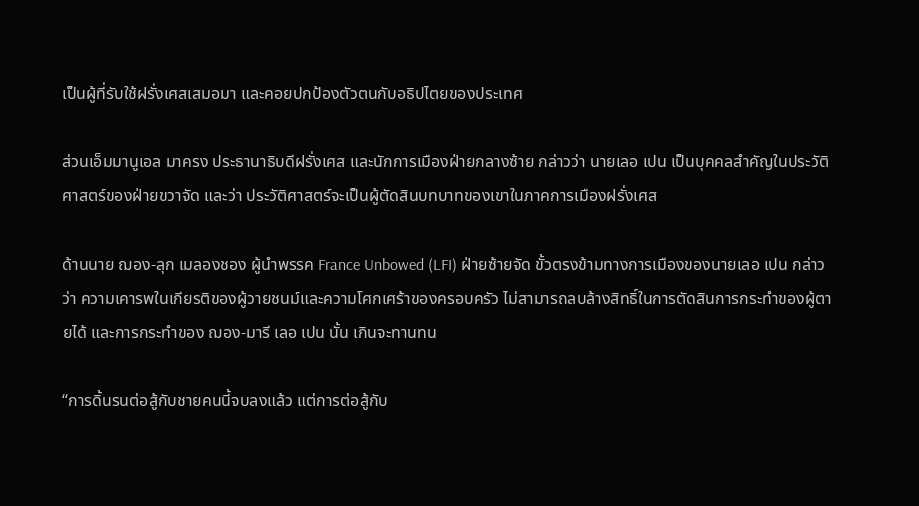เป็นผู้ที่รับใช้ฝรั่งเศสเสมอมา และคอยปกป้องตัวตนกับอธิปไตยของประเทศ

ส่วนเอ็มมานูเอล มาครง ประธานาธิบดีฝรั่งเศส และนักการเมืองฝ่ายกลางซ้าย กล่าวว่า นายเลอ เปน เป็นบุคคลสำคัญในประวัติศาสตร์ของฝ่ายขวาจัด และว่า ประวัติศาสตร์จะเป็นผู้ตัดสินบทบาทของเขาในภาคการเมืองฝรั่งเศส

ด้านนาย ฌอง-ลุก เมลองชอง ผู้นำพรรค France Unbowed (LFI) ฝ่ายซ้ายจัด ขั้วตรงข้ามทางการเมืองของนายเลอ เปน กล่าวว่า ความเคารพในเกียรติของผู้วายชนม์และความโศกเศร้าของครอบครัว ไม่สามารถลบล้างสิทธิ์ในการตัดสินการกระทำของผู้ตายได้ และการกระทำของ ฌอง-มารี เลอ เปน นั้น เกินจะทานทน

“การดิ้นรนต่อสู้กับชายคนนี้จบลงแล้ว แต่การต่อสู้กับ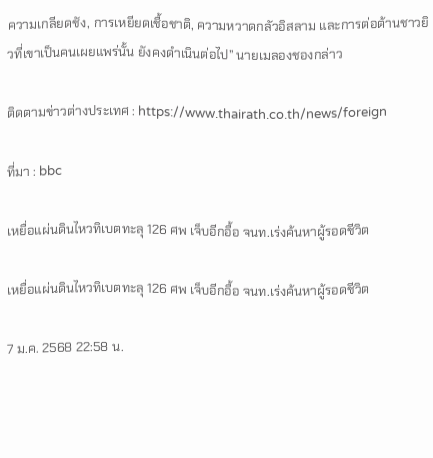ความเกลียดชัง, การเหยียดเชื้อชาติ, ความหวาดกลัวอิสลาม และการต่อต้านชาวยิวที่เขาเป็นคนเผยแพร่นั้น ยังคงดำเนินต่อไป” นายเมลองชองกล่าว

ติดตามข่าวต่างประเทศ : https://www.thairath.co.th/news/foreign

ที่มา : bbc

เหยื่อแผ่นดินไหวทิเบตทะลุ 126 ศพ เจ็บอีกอื้อ จนท.เร่งค้นหาผู้รอดชีวิต

เหยื่อแผ่นดินไหวทิเบตทะลุ 126 ศพ เจ็บอีกอื้อ จนท.เร่งค้นหาผู้รอดชีวิต

7 ม.ค. 2568 22:58 น.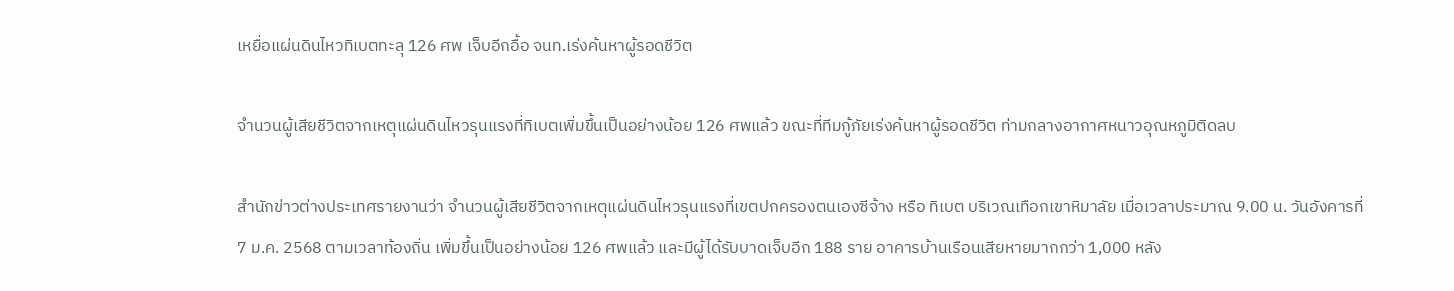เหยื่อแผ่นดินไหวทิเบตทะลุ 126 ศพ เจ็บอีกอื้อ จนท.เร่งค้นหาผู้รอดชีวิต

จำนวนผู้เสียชีวิตจากเหตุแผ่นดินไหวรุนแรงที่ทิเบตเพิ่มขึ้นเป็นอย่างน้อย 126 ศพแล้ว ขณะที่ทีมกู้ภัยเร่งค้นหาผู้รอดชีวิต ท่ามกลางอากาศหนาวอุณหภูมิติดลบ

สำนักข่าวต่างประเทศรายงานว่า จำนวนผู้เสียชีวิตจากเหตุแผ่นดินไหวรุนแรงที่เขตปกครองตนเองซีจ้าง หรือ ทิเบต บริเวณเทือกเขาหิมาลัย เมื่อเวลาประมาณ 9.00 น. วันอังคารที่ 7 ม.ค. 2568 ตามเวลาท้องถิ่น เพิ่มขึ้นเป็นอย่างน้อย 126 ศพแล้ว และมีผู้ได้รับบาดเจ็บอีก 188 ราย อาคารบ้านเรือนเสียหายมากกว่า 1,000 หลัง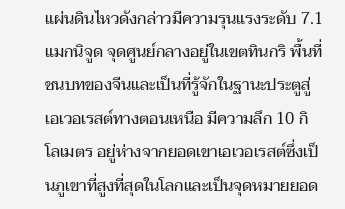แผ่นดินไหวดังกล่าวมีความรุนแรงระดับ 7.1 แมกนิจูด จุดศูนย์กลางอยู่ในเขตทินกริ พื้นที่ชนบทของจีนและเป็นที่รู้จักในฐานะประตูสู่เอเวอเรสต์ทางตอนเหนือ มีความลึก 10 กิโลเมตร อยู่ห่างจากยอดเขาเอเวอเรสต์ซึ่งเป็นภูเขาที่สูงที่สุดในโลกและเป็นจุดหมายยอด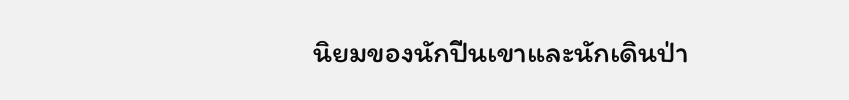นิยมของนักปีนเขาและนักเดินป่า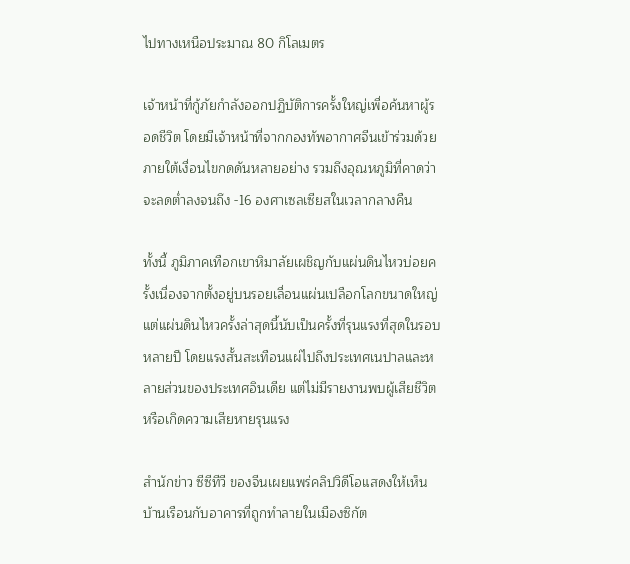ไปทางเหนือประมาณ 80 กิโลเมตร

เจ้าหน้าที่กู้ภัยกำลังออกปฏิบัติการครั้งใหญ่เพื่อค้นหาผู้รอดชีวิต โดยมีเจ้าหน้าที่จากกองทัพอากาศจีนเข้าร่วมด้วย ภายใต้เงื่อนไขกดดันหลายอย่าง รวมถึงอุณหภูมิที่คาดว่าจะลดต่ำลงจนถึง -16 องศาเซลเซียสในเวลากลางคืน

ทั้งนี้ ภูมิภาคเทือกเขาหิมาลัยเผชิญกับแผ่นดินไหวบ่อยครั้งเนื่องจากตั้งอยู่บนรอยเลื่อนแผ่นเปลือกโลกขนาดใหญ่ แต่แผ่นดินไหวครั้งล่าสุดนี้นับเป็นครั้งที่รุนแรงที่สุดในรอบหลายปี โดยแรงสั้นสะเทือนแผ่ไปถึงประเทศเนปาลและหลายส่วนของประเทศอินเดีย แต่ไม่มีรายงานพบผู้เสียชีวิตหรือเกิดความเสียหายรุนแรง

สำนักข่าว ซีซีทีวี ของจีนเผยแพร่คลิปวิดีโอแสดงให้เห็นบ้านเรือนกับอาคารที่ถูกทำลายในเมืองซิกัต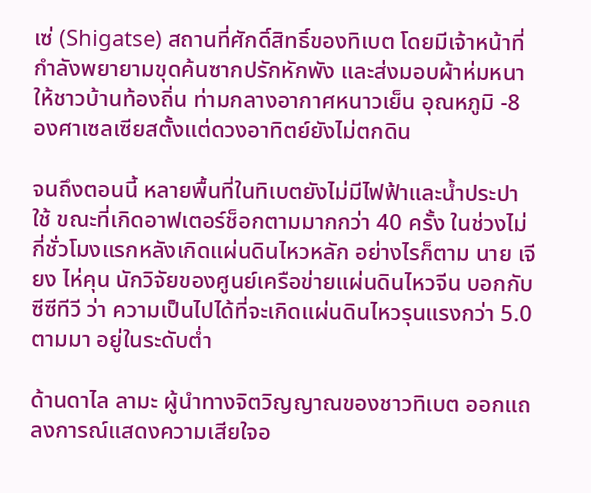เซ่ (Shigatse) สถานที่ศักดิ์สิทธิ์ของทิเบต โดยมีเจ้าหน้าที่กำลังพยายามขุดค้นซากปรักหักพัง และส่งมอบผ้าห่มหนาให้ชาวบ้านท้องถิ่น ท่ามกลางอากาศหนาวเย็น อุณหภูมิ -8 องศาเซลเซียสตั้งแต่ดวงอาทิตย์ยังไม่ตกดิน

จนถึงตอนนี้ หลายพื้นที่ในทิเบตยังไม่มีไฟฟ้าและน้ำประปาใช้ ขณะที่เกิดอาฟเตอร์ช็อกตามมากกว่า 40 ครั้ง ในช่วงไม่กี่ชั่วโมงแรกหลังเกิดแผ่นดินไหวหลัก อย่างไรก็ตาม นาย เจียง ไห่คุน นักวิจัยของศูนย์เครือข่ายแผ่นดินไหวจีน บอกกับ ซีซีทีวี ว่า ความเป็นไปได้ที่จะเกิดแผ่นดินไหวรุนแรงกว่า 5.0 ตามมา อยู่ในระดับต่ำ

ด้านดาไล ลามะ ผู้นำทางจิตวิญญาณของชาวทิเบต ออกแถลงการณ์แสดงความเสียใจอ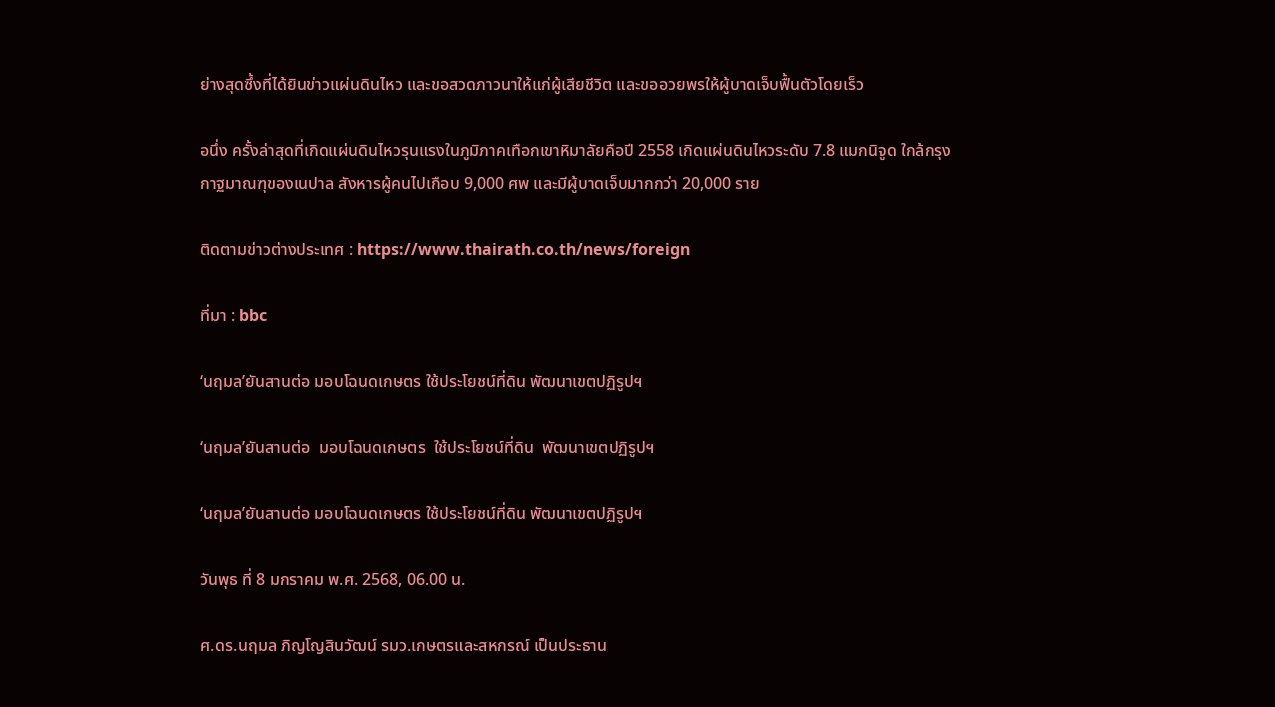ย่างสุดซึ้งที่ได้ยินข่าวแผ่นดินไหว และขอสวดภาวนาให้แก่ผู้เสียชีวิต และขออวยพรให้ผู้บาดเจ็บฟื้นตัวโดยเร็ว

อนึ่ง ครั้งล่าสุดที่เกิดแผ่นดินไหวรุนแรงในภูมิภาคเทือกเขาหิมาลัยคือปี 2558 เกิดแผ่นดินไหวระดับ 7.8 แมกนิจูด ใกล้กรุงกาฐมาณฑุของเนปาล สังหารผู้คนไปเกือบ 9,000 ศพ และมีผู้บาดเจ็บมากกว่า 20,000 ราย

ติดตามข่าวต่างประเทศ : https://www.thairath.co.th/news/foreign

ที่มา : bbc

‘นฤมล’ยันสานต่อ มอบโฉนดเกษตร ใช้ประโยชน์ที่ดิน พัฒนาเขตปฏิรูปฯ

‘นฤมล’ยันสานต่อ  มอบโฉนดเกษตร  ใช้ประโยชน์ที่ดิน  พัฒนาเขตปฏิรูปฯ

‘นฤมล’ยันสานต่อ มอบโฉนดเกษตร ใช้ประโยชน์ที่ดิน พัฒนาเขตปฏิรูปฯ

วันพุธ ที่ 8 มกราคม พ.ศ. 2568, 06.00 น.

ศ.ดร.นฤมล ภิญโญสินวัฒน์ รมว.เกษตรและสหกรณ์ เป็นประธาน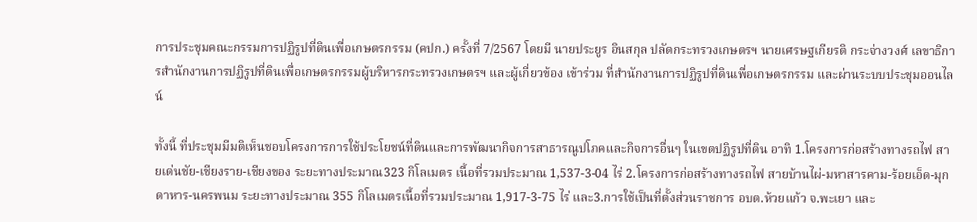การประชุมคณะกรรมการปฏิรูปที่ดินเพื่อเกษตรกรรม (คปก.) ครั้งที่ 7/2567 โดยมี นายประยูร อินสกุล ปลัดกระทรวงเกษตรฯ นายเศรษฐเกียรติ กระจ่างวงศ์ เลขาธิการสำนักงานการปฏิรูปที่ดินเพื่อเกษตรกรรมผู้บริหารกระทรวงเกษตรฯ และผู้เกี่ยวข้อง เข้าร่วม ที่สำนักงานการปฏิรูปที่ดินเพื่อเกษตรกรรม และผ่านระบบประชุมออนไลน์

ทั้งนี้ ที่ประชุมมีมติเห็นชอบโครงการการใช้ประโยชน์ที่ดินและการพัฒนากิจการสาธารณูปโภคและกิจการอื่นๆ ในเขตปฏิรูปที่ดิน อาทิ 1.โครงการก่อสร้างทางรถไฟ สายเด่นชัย-เชียงราย-เชียงของ ระยะทางประมาณ323 กิโลเมตร เนื้อที่รวมประมาณ 1,537-3-04 ไร่ 2.โครงการก่อสร้างทางรถไฟ สายบ้านไผ่-มหาสารคาม-ร้อยเอ็ด-มุกดาหาร-นครพนม ระยะทางประมาณ 355 กิโลเมตรเนื้อที่รวมประมาณ 1,917-3-75 ไร่ และ3.การใช้เป็นที่ตั้งส่วนราชการ อบต.ห้วยแก้ว จ.พะเยา และ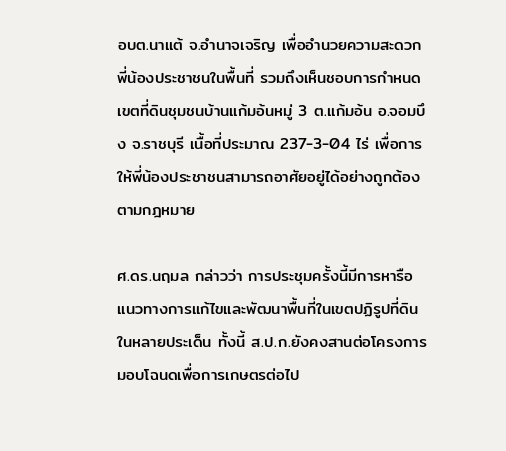อบต.นาแต้ จ.อำนาจเจริญ เพื่ออำนวยความสะดวกพี่น้องประชาชนในพื้นที่ รวมถึงเห็นชอบการกำหนดเขตที่ดินชุมชนบ้านแก้มอ้นหมู่ 3 ต.แก้มอ้น อ.จอมบึง จ.ราชบุรี เนื้อที่ประมาณ 237-3-04 ไร่ เพื่อการให้พี่น้องประชาชนสามารถอาศัยอยู่ได้อย่างถูกต้องตามกฎหมาย

ศ.ดร.นฤมล กล่าวว่า การประชุมครั้งนี้มีการหารือแนวทางการแก้ไขและพัฒนาพื้นที่ในเขตปฏิรูปที่ดินในหลายประเด็น ทั้งนี้ ส.ป.ก.ยังคงสานต่อโครงการมอบโฉนดเพื่อการเกษตรต่อไป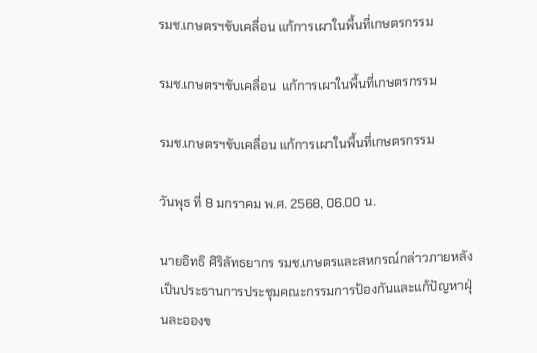รมช.เกษตรฯขับเคลื่อน แก้การเผาในพื้นที่เกษตรกรรม

รมช.เกษตรฯขับเคลื่อน  แก้การเผาในพื้นที่เกษตรกรรม

รมช.เกษตรฯขับเคลื่อน แก้การเผาในพื้นที่เกษตรกรรม

วันพุธ ที่ 8 มกราคม พ.ศ. 2568, 06.00 น.

นายอิทธิ ศิริลัทธยากร รมช.เกษตรและสหกรณ์กล่าวภายหลังเป็นประธานการประชุมคณะกรรมการป้องกันและแก้ปัญหาฝุ่นละอองข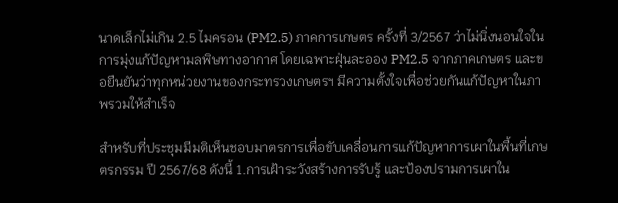นาดเล็กไม่เกิน 2.5 ไมครอน (PM2.5) ภาคการเกษตร ครั้งที่ 3/2567 ว่าไม่นิ่งนอนใจในการมุ่งแก้ปัญหามลพิษทางอากาศ โดยเฉพาะฝุ่นละออง PM2.5 จากภาคเกษตร และขอยืนยันว่าทุกหน่วยงานของกระทรวงเกษตรฯ มีความตั้งใจเพื่อช่วยกันแก้ปัญหาในภาพรวมให้สำเร็จ

สำหรับที่ประชุมมีมติเห็นชอบมาตรการเพื่อขับเคลื่อนการแก้ปัญหาการเผาในพื้นที่เกษตรกรรม ปี 2567/68 ดังนี้ 1.การเฝ้าระวังสร้างการรับรู้ และป้องปรามการเผาใน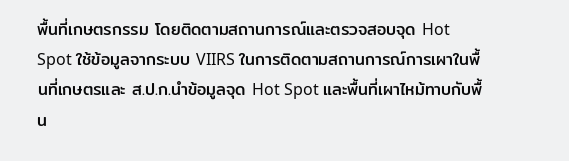พื้นที่เกษตรกรรม โดยติดตามสถานการณ์และตรวจสอบจุด Hot Spot ใช้ข้อมูลจากระบบ VIIRS ในการติดตามสถานการณ์การเผาในพื้นที่เกษตรและ ส.ป.ก.นำข้อมูลจุด Hot Spot และพื้นที่เผาไหม้ทาบกับพื้น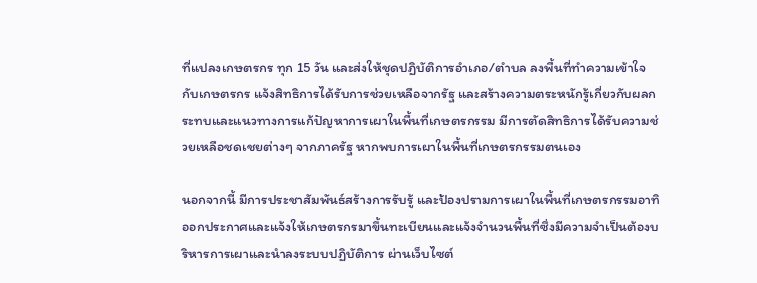ที่แปลงเกษตรกร ทุก 15 วัน และส่งให้ชุดปฏิบัติการอำเภอ/ตำบล ลงพื้นที่ทำความเข้าใจกับเกษตรกร แจ้งสิทธิการได้รับการช่วยเหลือจากรัฐ และสร้างความตระหนักรู้เกี่ยวกับผลกระทบและแนวทางการแก้ปัญหาการเผาในพื้นที่เกษตรกรรม มีการตัดสิทธิการได้รับความช่วยเหลือชดเชยต่างๆ จากภาครัฐ หากพบการเผาในพื้นที่เกษตรกรรมตนเอง

นอกจากนี้ มีการประชาสัมพันธ์สร้างการรับรู้ และป้องปรามการเผาในพื้นที่เกษตรกรรมอาทิ ออกประกาศและแจ้งให้เกษตรกรมาขึ้นทะเบียนและแจ้งจำนวนพื้นที่ซึ่งมีความจำเป็นต้องบริหารการเผาและนำลงระบบปฏิบัติการ ผ่านเว็บไซต์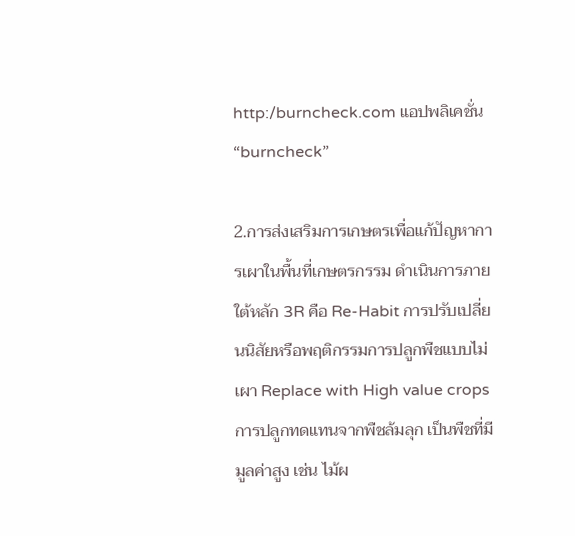http:/burncheck.com แอปพลิเคชั่น “burncheck”

2.การส่งเสริมการเกษตรเพื่อแก้ปัญหาการเผาในพื้นที่เกษตรกรรม ดำเนินการภายใต้หลัก 3R คือ Re-Habit การปรับเปลี่ยนนิสัยหรือพฤติกรรมการปลูกพืชแบบไม่เผา Replace with High value crops การปลูกทดแทนจากพืชล้มลุก เป็นพืชที่มีมูลค่าสูง เช่น ไม้ผ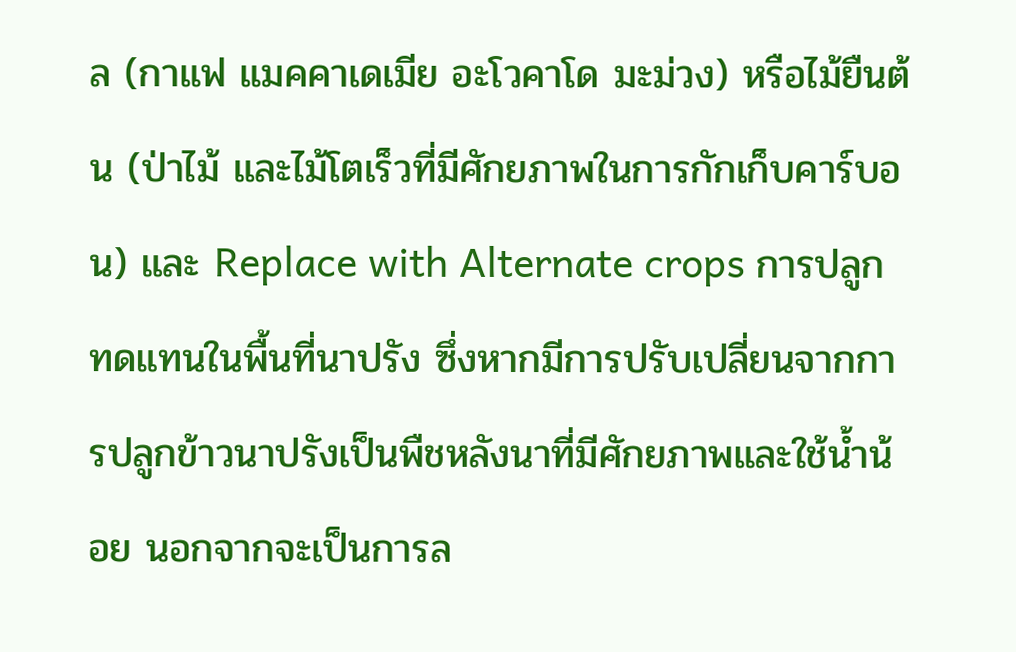ล (กาแฟ แมคคาเดเมีย อะโวคาโด มะม่วง) หรือไม้ยืนต้น (ป่าไม้ และไม้โตเร็วที่มีศักยภาพในการกักเก็บคาร์บอน) และ Replace with Alternate crops การปลูกทดแทนในพื้นที่นาปรัง ซึ่งหากมีการปรับเปลี่ยนจากการปลูกข้าวนาปรังเป็นพืชหลังนาที่มีศักยภาพและใช้น้ำน้อย นอกจากจะเป็นการล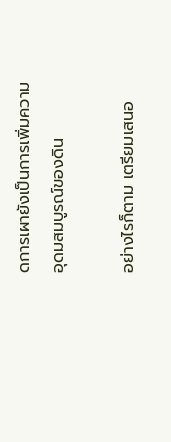ดการเผายังเป็นการเพิ่มความอุดมสมบูรณ์ของดิน

อย่างไรก็ตาม เตรียมเสนอ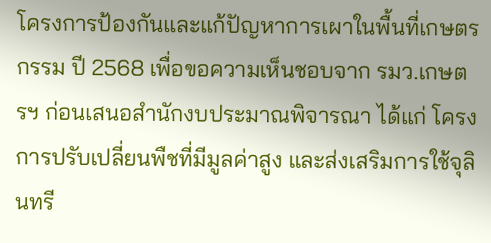โครงการป้องกันและแก้ปัญหาการเผาในพื้นที่เกษตรกรรม ปี 2568 เพื่อขอความเห็นชอบจาก รมว.เกษตรฯ ก่อนเสนอสำนักงบประมาณพิจารณา ได้แก่ โครงการปรับเปลี่ยนพืชที่มีมูลค่าสูง และส่งเสริมการใช้จุลินทรี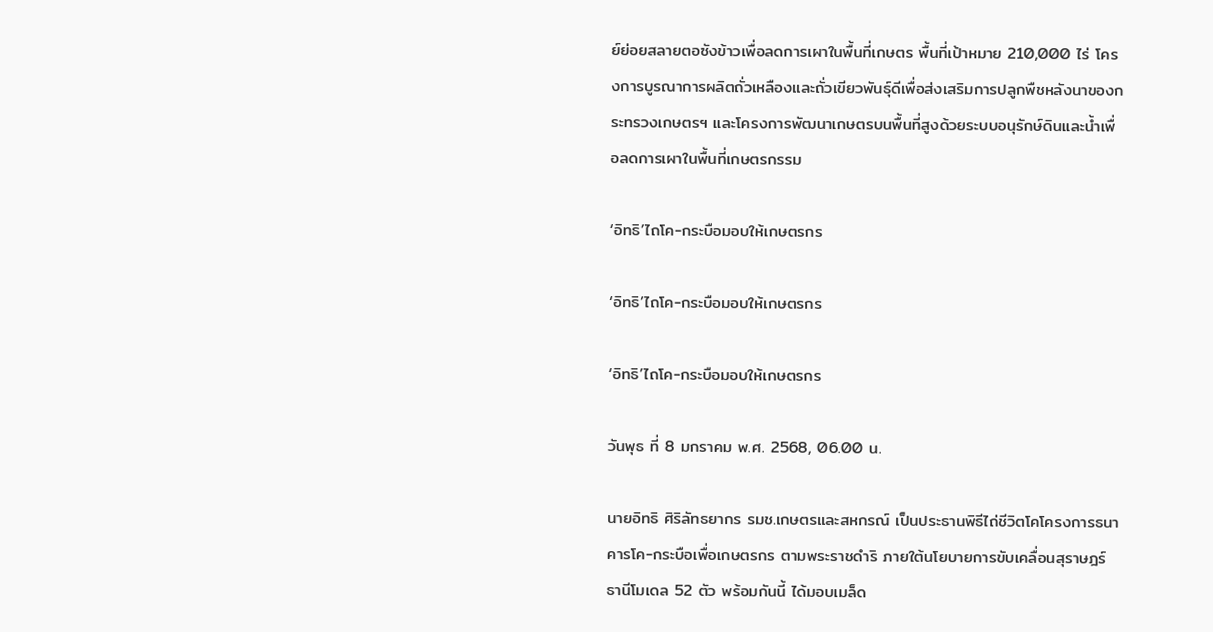ย์ย่อยสลายตอซังข้าวเพื่อลดการเผาในพื้นที่เกษตร พื้นที่เป้าหมาย 210,000 ไร่ โครงการบูรณาการผลิตถั่วเหลืองและถั่วเขียวพันธุ์ดีเพื่อส่งเสริมการปลูกพืชหลังนาของกระทรวงเกษตรฯ และโครงการพัฒนาเกษตรบนพื้นที่สูงด้วยระบบอนุรักษ์ดินและน้ำเพื่อลดการเผาในพื้นที่เกษตรกรรม

‘อิทธิ’ไถโค-กระบือมอบให้เกษตรกร

‘อิทธิ’ไถโค-กระบือมอบให้เกษตรกร

‘อิทธิ’ไถโค-กระบือมอบให้เกษตรกร

วันพุธ ที่ 8 มกราคม พ.ศ. 2568, 06.00 น.

นายอิทธิ ศิริลัทธยากร รมช.เกษตรและสหกรณ์ เป็นประธานพิธีไถ่ชีวิตโคโครงการธนาคารโค-กระบือเพื่อเกษตรกร ตามพระราชดำริ ภายใต้นโยบายการขับเคลื่อนสุราษฎร์ธานีโมเดล 52 ตัว พร้อมกันนี้ ได้มอบเมล็ด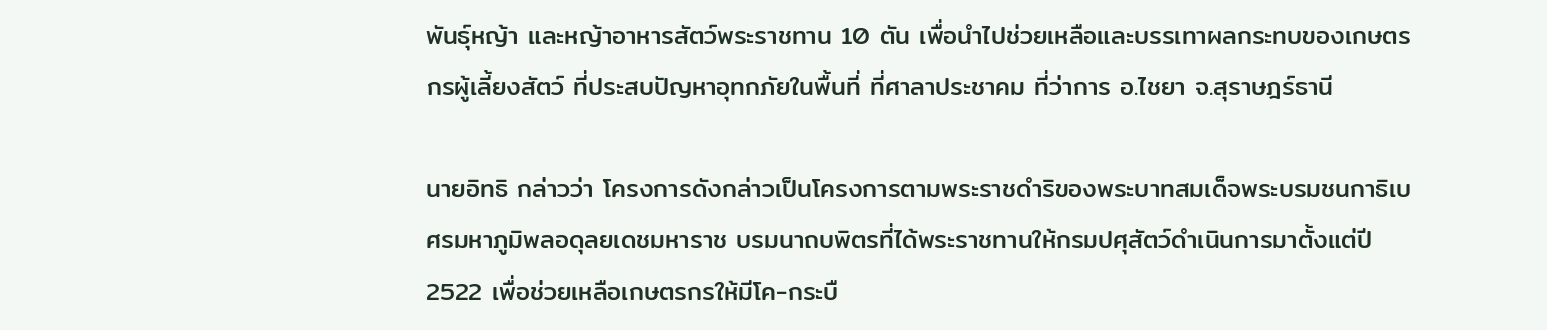พันธุ์หญ้า และหญ้าอาหารสัตว์พระราชทาน 10 ตัน เพื่อนำไปช่วยเหลือและบรรเทาผลกระทบของเกษตรกรผู้เลี้ยงสัตว์ ที่ประสบปัญหาอุทกภัยในพื้นที่ ที่ศาลาประชาคม ที่ว่าการ อ.ไชยา จ.สุราษฎร์ธานี

นายอิทธิ กล่าวว่า โครงการดังกล่าวเป็นโครงการตามพระราชดำริของพระบาทสมเด็จพระบรมชนกาธิเบศรมหาภูมิพลอดุลยเดชมหาราช บรมนาถบพิตรที่ได้พระราชทานให้กรมปศุสัตว์ดำเนินการมาตั้งแต่ปี 2522 เพื่อช่วยเหลือเกษตรกรให้มีโค-กระบื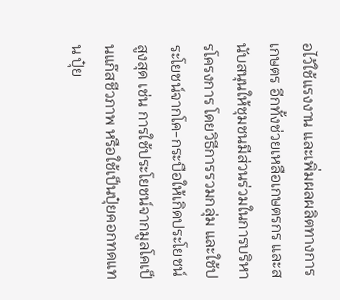อไว้ใช้แรงงาน และเพิ่มผลผลิตทางการเกษตร อีกทั้งช่วยเหลือเกษตรกร และสนับสนุนให้ชุมชนมีส่วนร่วมในการบริหารโครงการ โดยวิธีการรวมกลุ่ม และใช้ประโยชน์จากโค-กระบือให้เกิดประโยชน์สูงสุด เช่น การใช้ประโยชน์จากมูลโคเป็นแก๊สชีวภาพ หรือใช้เป็นปุ๋ยคอกทดแทน ปุ๋ย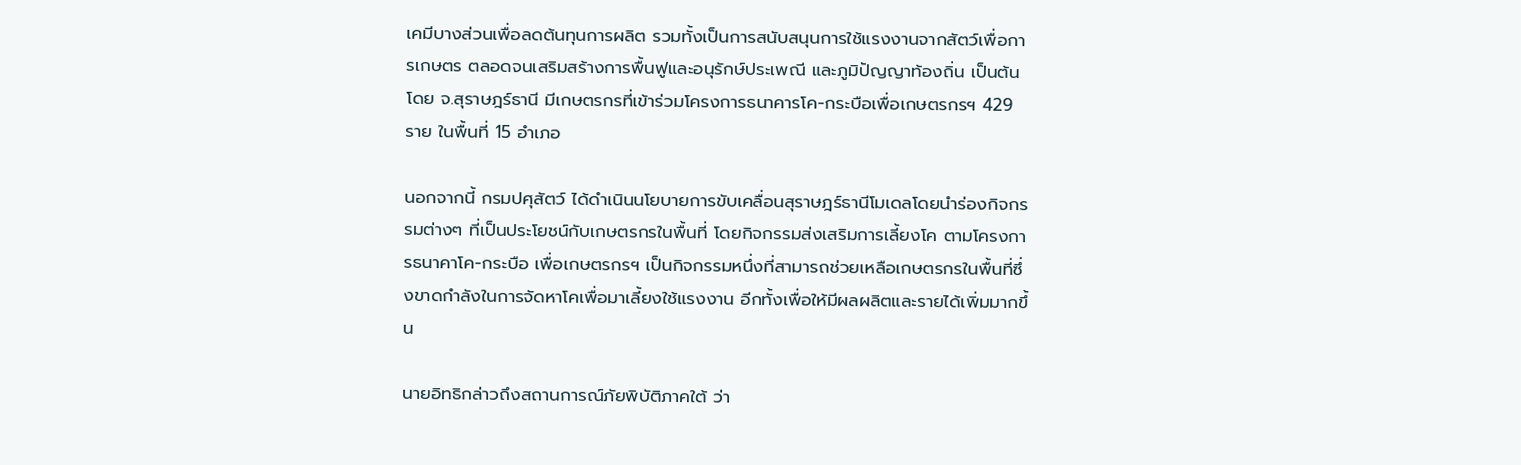เคมีบางส่วนเพื่อลดต้นทุนการผลิต รวมทั้งเป็นการสนับสนุนการใช้แรงงานจากสัตว์เพื่อการเกษตร ตลอดจนเสริมสร้างการพื้นฟูและอนุรักษ์ประเพณี และภูมิปัญญาท้องถิ่น เป็นต้น โดย จ.สุราษฎร์ธานี มีเกษตรกรที่เข้าร่วมโครงการธนาคารโค-กระบือเพื่อเกษตรกรฯ 429 ราย ในพื้นที่ 15 อำเภอ

นอกจากนี้ กรมปศุสัตว์ ได้ดำเนินนโยบายการขับเคลื่อนสุราษฎร์ธานีโมเดลโดยนำร่องกิจกรรมต่างๆ ที่เป็นประโยชน์กับเกษตรกรในพื้นที่ โดยกิจกรรมส่งเสริมการเลี้ยงโค ตามโครงการธนาคาโค-กระบือ เพื่อเกษตรกรฯ เป็นกิจกรรมหนึ่งที่สามารถช่วยเหลือเกษตรกรในพื้นที่ซึ่งขาดกำลังในการจัดหาโคเพื่อมาเลี้ยงใช้แรงงาน อีกทั้งเพื่อให้มีผลผลิตและรายได้เพิ่มมากขึ้น

นายอิทธิกล่าวถึงสถานการณ์ภัยพิบัติภาคใต้ ว่า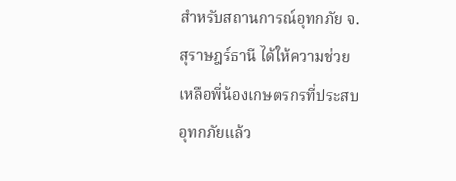สำหรับสถานการณ์อุทกภัย จ.สุราษฎร์ธานี ได้ให้ความช่วยเหลือพี่น้องเกษตรกรที่ประสบอุทกภัยแล้ว